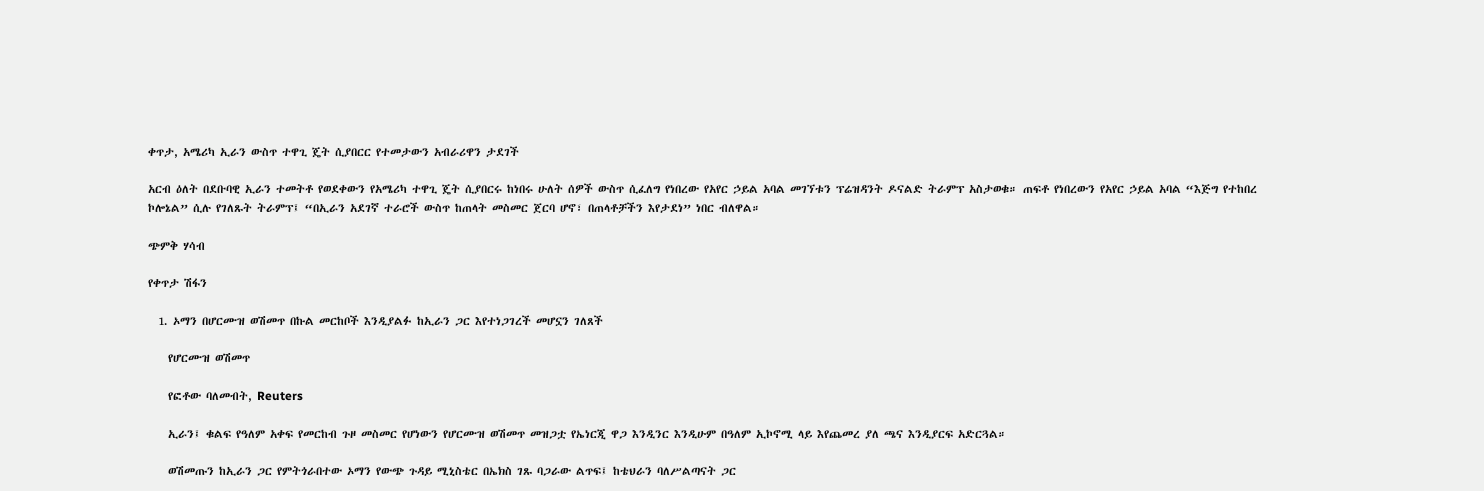ቀጥታ, አሜሪካ ኢራን ውስጥ ተዋጊ ጄት ሲያበርር የተመታውን አብራሪዋን ታደገች

አርብ ዕለት በደቡባዊ ኢራን ተመትቶ የወደቀውን የአሜሪካ ተዋጊ ጄት ሲያበርሩ ከነበሩ ሁለት ሰዎች ውስጥ ሲፈለግ የነበረው የአየር ኃይል አባል መገኘቱን ፕሬዝዳንት ዶናልድ ትራምፕ አስታወቁ። ጠፍቶ የነበረውን የአየር ኃይል አባል “እጅግ የተከበረ ኮሎኔል” ሲሉ የገለጹት ትራምፕ፤ “በኢራን አደገኛ ተራሮች ውስጥ ከጠላት መስመር ጀርባ ሆኖ፣ በጠላቶቻችን እየታደነ” ነበር ብለዋል።

ጭምቅ ሃሳብ

የቀጥታ ሽፋን

  1. ኦማን በሆርሙዝ ወሽመጥ በኩል መርከቦች እንዲያልፉ ከኢራን ጋር እየተነጋገረች መሆኗን ገለጸች

    የሆርሙዝ ወሽመጥ

    የፎቶው ባለመብት, Reuters

    ኢራን፤ ቁልፍ የዓለም አቀፍ የመርከብ ጉዞ መስመር የሆነውን የሆርሙዝ ወሽመጥ መዝጋቷ የኤነርጂ ዋጋ እንዲንር እንዲሁም በዓለም ኢኮኖሚ ላይ እየጨመረ ያለ ጫና እንዲያርፍ አድርጓል።

    ወሽመጡን ከኢራን ጋር የምትጎራበተው ኦማን የውጭ ጉዳይ ሚኒስቴር በኤክስ ገጹ ባጋራው ልጥፍ፤ ከቴህራን ባለሥልጣናት ጋር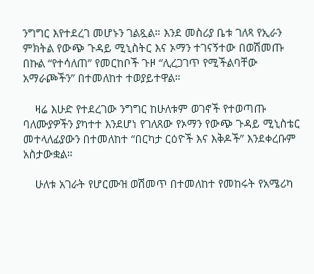ንግግር እየተደረገ መሆኑን ገልጿል። እንደ መስሪያ ቤቱ ገለጻ የኢራን ምክትል የውጭ ጉዳይ ሚኒስትር እና ኦማን ተገናኝተው በወሽመጡ በኩል “የተሳለጠ” የመርከቦች ጉዞ “ሊረጋገጥ የሚችልባቸው አማራጮችን” በተመለከተ ተወያይተዋል።

    ዛሬ እሁድ የተደረገው ንግግር ከሁለቱም ወገኖች የተወጣጡ ባለሙያዎችን ያካተተ እንደሆነ የገለጸው የኦማን የውጭ ጉዳይ ሚኒስቴር መተላለፊያውን በተመለከተ “በርካታ ርዕዮች እና እቅዶች” እንደቀረቡም አስታውቋል።

    ሁለቱ አገራት የሆርሙዝ ወሽመጥ በተመለከተ የመከሩት የአሜሪካ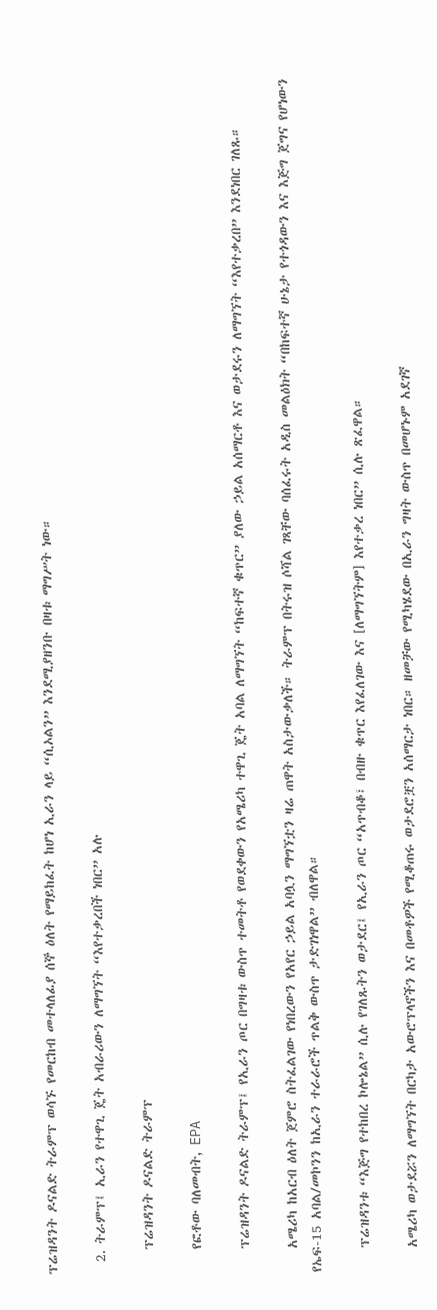ፕሬዝዳንት ዶናልድ ትራምፕ ወሳኙ የመርከብ መተላለፊያ ሰኞ ዕለት የማይከፈት ከሆነ ኢራን ላይ “ሲኦልን” እንደሚያዘንቡ በዛቱ ማግሥት ነው።

  2. ትራምፕ፤ ኢራን የተዋጊ ጄት አብራሪውን ለማግኘት “እየተቃረበች ነበር” አሉ

    ፕሬዝዳንት ዶናልድ ትራምፕ

    የፎቶው ባለመብት, EPA

    ፕሬዝዳንት ዶናልድ ትራምፕ፤ የኢራን ጦር በግዛቱ ውስጥ ተመትቶ የወደቀውን የአሜሪካ ተዋጊ ጄት አባል ለማግኘት “ከፍተኛ ቁጥር” ያለው ኃይል አሰማርቶ እና ወታደሩን ለማግኘት “እየተቃረበ” እንደነበር ገለጹ።

    አሜሪካ ከአርብ ዕለት ጀምሮ ስትፈልገው የነበረውን የአየር ኃይል አባሏን ማግኘቷን ዛሬ ጠዋት አስታውቃለች። ትራምፕ በትሩዝ ሶሻል ገጻቸው ባሰፈሩት አዲስ መልዕክት “በከፍተኛ ሁኔታ የተጎዳውን እና እጅግ ጀግና የሆነውን የኤፍ-15 አባል/መኮንን ከኢራን ተራራሮች ጥልቅ ውስጥ ታድገነዋል” ብለዋል።

    ፕሬዝዳንቱ “እጅግ የተከበረ ኮሎኔል” ሲሉ የገለጹትን ወታደር፤ የኢራን ጦር “አጥብቆ፣ በብዙ ቁጥር እየፈለገው እና [ለማግኘትም] እየተቃረ ነበር” ሲሉ ጽፈዋል።

    አሜሪካ ወታደሯን ለማግኘት በርካታ አውሮፕላኖችን እና በመቶዎች የሚቆጠሩ ወታደሮቿን አሰማርታ ነበር። ዘመቻው የሚካሄደው በኢራን ግዛት ውስጥ በመሆኑም አደገኛ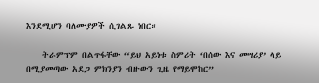እንደሚሆን ባለሙያዎች ሲገልጹ ነበር።

    ትራምፕም በልጥፋቸው “ይህ አይነቱ ስምሪት ‘በሰው እና መሣሪያ’ ላይ በሚያመጣው አደጋ ምክንያን ብዙውን ጊዜ የማይሞከር”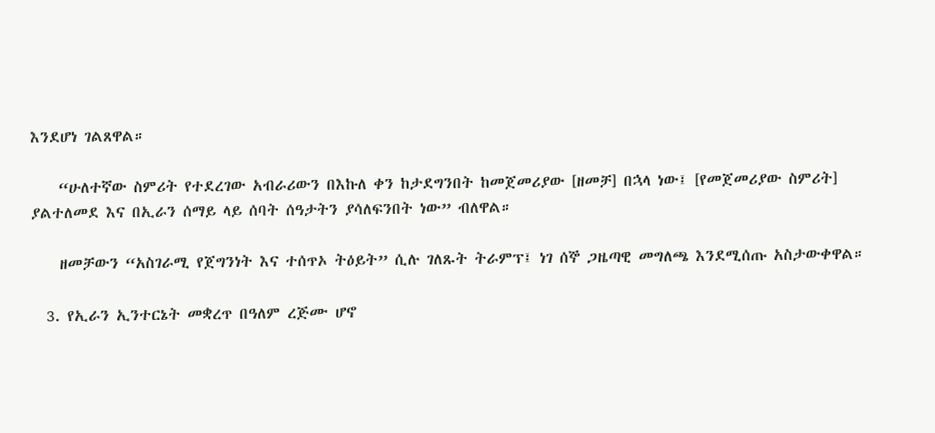እንደሆነ ገልጸዋል።

    “ሁለተኛው ስምሪት የተደረገው አብራሪውን በእኩለ ቀን ከታደግንበት ከመጀመሪያው [ዘመቻ] በኋላ ነው፤ [የመጀመሪያው ስምሪት] ያልተለመደ እና በኢራን ሰማይ ላይ ሰባት ሰዓታትን ያሳለፍንበት ነው” ብለዋል።

    ዘመቻውን “አስገራሚ የጀግንነት እና ተሰጥኦ ትዕይት” ሲሉ ገለጹት ትራምፕ፤ ነገ ሰኞ ጋዜጣዊ መግለጫ እንደሚሰጡ አስታውቀዋል።

  3. የኢራን ኢንተርኔት መቋረጥ በዓለም ረጅሙ ሆኖ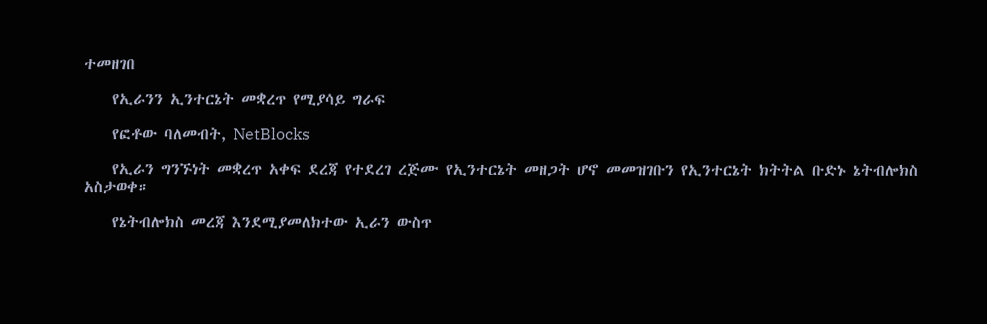ተመዘገበ

    የኢራንን ኢንተርኔት መቋረጥ የሚያሳይ ግራፍ

    የፎቶው ባለመብት, NetBlocks

    የኢራን ግንኙነት መቋረጥ አቀፍ ደረጃ የተደረገ ረጅሙ የኢንተርኔት መዘጋት ሆኖ መመዝገቡን የኢንተርኔት ክትትል ቡድኑ ኔትብሎክስ አስታወቀ።

    የኔትብሎክስ መረጃ እንደሚያመለክተው ኢራን ውስጥ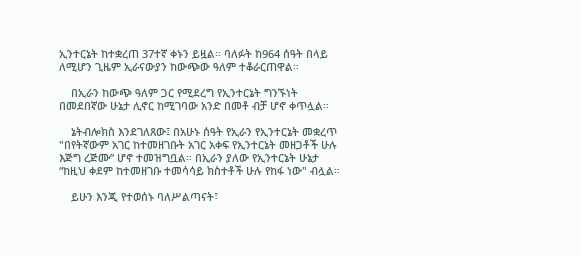ኢንተርኔት ከተቋረጠ 37ተኛ ቀኑን ይዟል። ባለፉት ከ964 ሰዓት በላይ ለሚሆን ጊዜም ኢራናውያን ከውጭው ዓለም ተቆራርጠዋል።

    በኢራን ከውጭ ዓለም ጋር የሚደረግ የኢንተርኔት ግንኙነት በመደበኛው ሁኔታ ሊኖር ከሚገባው አንድ በመቶ ብቻ ሆኖ ቀጥሏል።

    ኔትብሎክስ እንደገለጸው፤ በአሁኑ ሰዓት የኢራን የኢንተርኔት መቋረጥ "በየትኛውም አገር ከተመዘገቡት አገር አቀፍ የኢንተርኔት መዘጋቶች ሁሉ እጅግ ረጅሙ” ሆኖ ተመዝግቧል። በኢራን ያለው የኢንተርኔት ሁኔታ “ከዚህ ቀደም ከተመዘገቡ ተመሳሳይ ክስተቶች ሁሉ የከፋ ነው" ብሏል።

    ይሁን እንጂ የተወሰኑ ባለሥልጣናት፣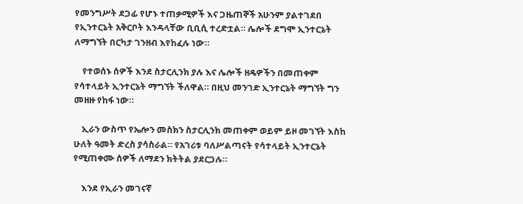የመንግሥት ደጋፊ የሆኑ ተጠቃሚዎች እና ጋዜጠኞች አሁንም ያልተገደበ የኢንተርኔት አቅርቦት እንዳላቸው ቢቢሲ ተረድቷል። ሌሎች ደግሞ ኢንተርኔት ለማግኘት በርካታ ገንዘብ እየከፈሉ ነው።

    የተወሰኑ ሰዎች እንደ ስታርሊንክ ያሉ እና ሌሎች ዘዴዎችን በመጠቀም የሳተላይት ኢንተርኔት ማግኘት ችለዋል። በዚህ መንገድ ኢንተርኔት ማግኘት ግን መዘዙ የከፋ ነው።

    ኢራን ውስጥ የኤሎን መስክን ስታርሊንክ መጠቀም ወይም ይዞ መገኘት እስከ ሁለት ዓመት ድረስ ያሳስራል። የአገሪቱ ባለሥልጣናት የሳተላይት ኢንተርኔት የሚጠቀሙ ሰዎች ለማደን ክትትል ያደርጋሉ።

    እንደ የኢራን መገናኛ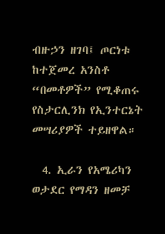ብዙኃን ዘገባ፤ ጦርነቱ ከተጀመረ አንስቶ “በመቶዎች” የሚቆጠሩ የስታርሊንክ የኢንተርኔት መሣሪያዎች ተይዘዋል።

  4. ኢራን የአሜሪካን ወታደር የማዳን ዘመቻ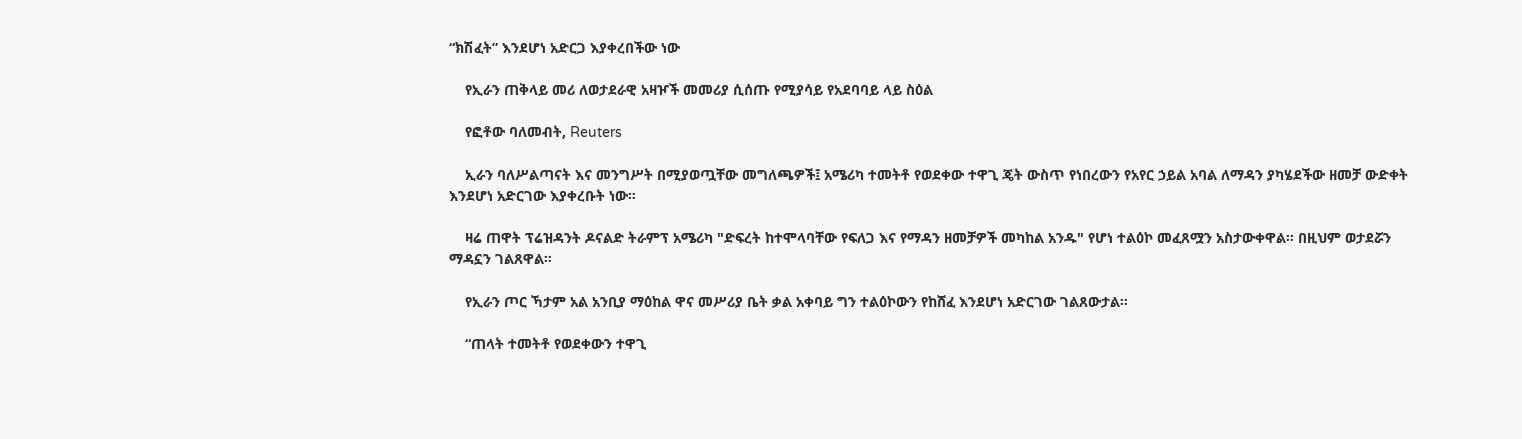“ክሽፈት” እንደሆነ አድርጋ እያቀረበችው ነው

    የኢራን ጠቅላይ መሪ ለወታደራዊ አዛዦች መመሪያ ሲሰጡ የሚያሳይ የአደባባይ ላይ ስዕል

    የፎቶው ባለመብት, Reuters

    ኢራን ባለሥልጣናት እና መንግሥት በሚያወጧቸው መግለጫዎች፤ አሜሪካ ተመትቶ የወደቀው ተዋጊ ጄት ውስጥ የነበረውን የአየር ኃይል አባል ለማዳን ያካሄደችው ዘመቻ ውድቀት እንደሆነ አድርገው እያቀረቡት ነው።

    ዛሬ ጠዋት ፕሬዝዳንት ዶናልድ ትራምፕ አሜሪካ "ድፍረት ከተሞላባቸው የፍለጋ እና የማዳን ዘመቻዎች መካከል አንዱ" የሆነ ተልዕኮ መፈጸሟን አስታውቀዋል። በዚህም ወታደሯን ማዳኗን ገልጸዋል።

    የኢራን ጦር ኻታም አል አንቢያ ማዕከል ዋና መሥሪያ ቤት ቃል አቀባይ ግን ተልዕኮውን የከሸፈ እንደሆነ አድርገው ገልጸውታል።

    “ጠላት ተመትቶ የወደቀውን ተዋጊ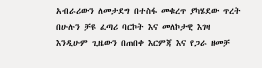አብራሪውን ለመታደግ በተስፋ መቁረጥ ያካሄደው ጥረት በሁሉን ቻዩ ፈጣሪ ባርኮት እና መለኮታዊ እገዛ እንዲሁም ጊዜውን በጠበቀ እርምጃ እና የጋራ ዘመቻ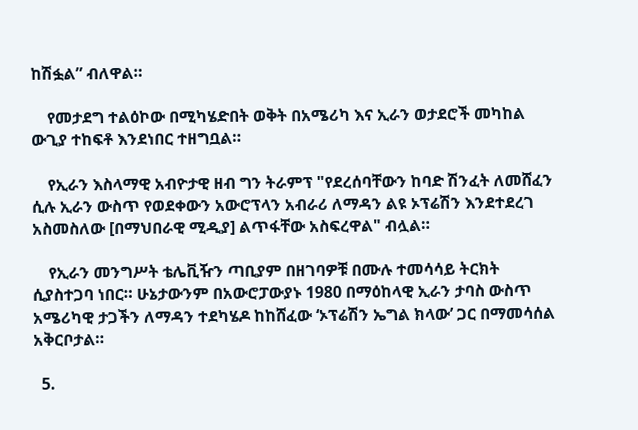ከሽፏል” ብለዋል።

    የመታደግ ተልዕኮው በሚካሄድበት ወቅት በአሜሪካ እና ኢራን ወታደሮች መካከል ውጊያ ተከፍቶ እንደነበር ተዘግቧል።

    የኢራን እስላማዊ አብዮታዊ ዘብ ግን ትራምፕ "የደረሰባቸውን ከባድ ሽንፈት ለመሸፈን ሲሉ ኢራን ውስጥ የወደቀውን አውሮፕላን አብራሪ ለማዳን ልዩ ኦፕሬሽን እንደተደረገ አስመስለው [በማህበራዊ ሚዲያ] ልጥፋቸው አስፍረዋል" ብሏል።

    የኢራን መንግሥት ቴሌቪዥን ጣቢያም በዘገባዎቹ በሙሉ ተመሳሳይ ትርክት ሲያስተጋባ ነበር። ሁኔታውንም በአውሮፓውያኑ 1980 በማዕከላዊ ኢራን ታባስ ውስጥ አሜሪካዊ ታጋችን ለማዳን ተደካሄዶ ከከሸፈው ‘ኦፕሬሽን ኤግል ክላው’ ጋር በማመሳሰል አቅርቦታል።

  5.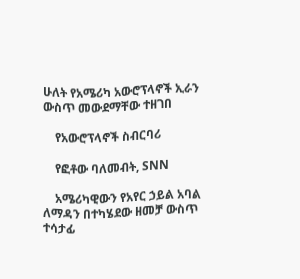ሁለት የአሜሪካ አውሮፕላኖች ኢራን ውስጥ መውደማቸው ተዘገበ

    የአውሮፕላኖች ስብርባሪ

    የፎቶው ባለመብት, SNN

    አሜሪካዊውን የአየር ኃይል አባል ለማዳን በተካሄደው ዘመቻ ውስጥ ተሳታፊ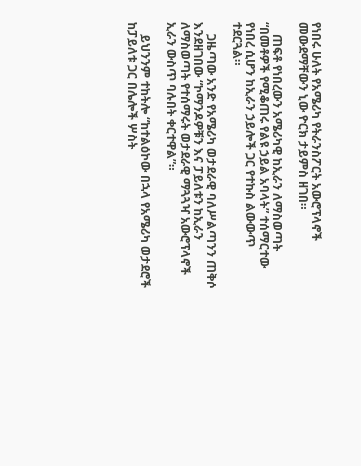የነበሩ ሁለት የአሜሪካ የትራንስፖርት አውሮፕላኖች መውደማቸውን ኒው ዮርክ ታይምስ ዘገበ።

    ጠፍቶ የነበረውን አሜሪካዊ ከኢራን ለማስወጣት “በመቶዎች የሚቆጠሩ የልዩ ኃይል አባላት” ተሰማርተው የነበረ ሲሆን ከኢራን ኃይሎች ጋር የተኩስ ልውውጥ ተደርጓል።

    ጋዜጣው አንድ የአሜሪካ ወታደራዊ ባለሥልጣንን ጠቅሶ እንደዘገበው “ኮማንዶዎቹን እና ፓይለቱን ከኢራን ለማስወጣት የተሰማሩት ወታደራዊ ማጓጓዣ አውሮፕላኖች ኢራን ውስጥ ባሉበት ቀርተዋል”።

    ይህንንም ተከትሎ “ከተልዕኮው በኋላ የአሜሪካ ወታደሮች ከፓይለቱ ጋር በሌሎች ሦስት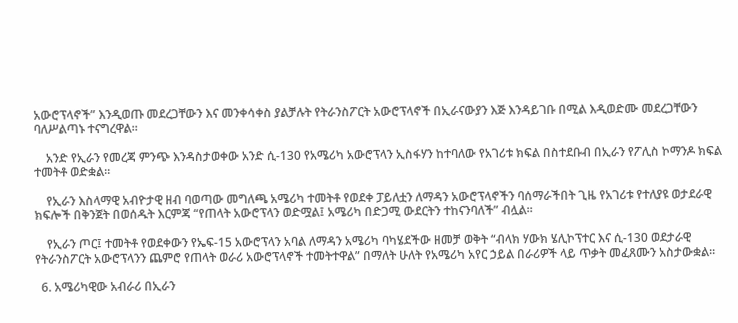አውሮፕላኖች” እንዲወጡ መደረጋቸውን እና መንቀሳቀስ ያልቻሉት የትራንስፖርት አውሮፕላኖች በኢራናውያን እጅ እንዳይገቡ በሚል እዲወድሙ መደረጋቸውን ባለሥልጣኑ ተናግረዋል።

    አንድ የኢራን የመረጃ ምንጭ እንዳስታወቀው አንድ ሲ-130 የአሜሪካ አውሮፕላን ኢስፋሃን ከተባለው የአገሪቱ ክፍል በስተደቡብ በኢራን የፖሊስ ኮማንዶ ክፍል ተመትቶ ወድቋል።

    የኢራን እስላማዊ አብዮታዊ ዘብ ባወጣው መግለጫ አሜሪካ ተመትቶ የወደቀ ፓይለቷን ለማዳን አውሮፕላኖችን ባሰማራችበት ጊዜ የአገሪቱ የተለያዩ ወታደራዊ ክፍሎች በቅንጀት በወሰዱት እርምጃ “የጠላት አውሮፕላን ወድሟል፤ አሜሪካ በድጋሚ ውደርትን ተከናንባለች” ብሏል።

    የኢራን ጦር፤ ተመትቶ የወደቀውን የኤፍ-15 አውሮፕላን አባል ለማዳን አሜሪካ ባካሄደችው ዘመቻ ወቅት “ብላክ ሃውክ ሄሊኮፕተር እና ሲ-130 ወደታራዊ የትራንስፖርት አውሮፕላንን ጨምሮ የጠላት ወራሪ አውሮፕላኖች ተመትተዋል” በማለት ሁለት የአሜሪካ አየር ኃይል በራሪዎች ላይ ጥቃት መፈጸሙን አስታውቋል።

  6. አሜሪካዊው አብራሪ በኢራን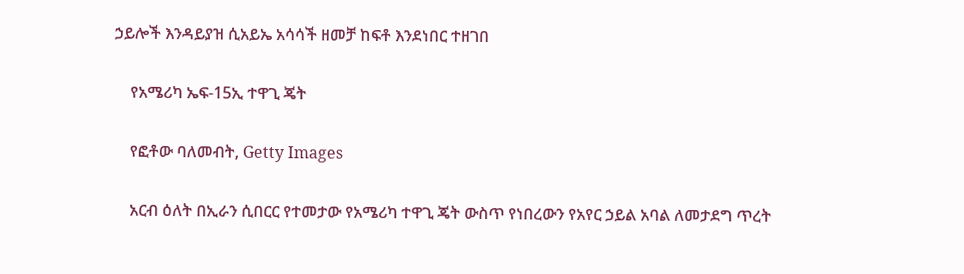ኃይሎች እንዳይያዝ ሲአይኤ አሳሳች ዘመቻ ከፍቶ እንደነበር ተዘገበ

    የአሜሪካ ኤፍ-15ኢ ተዋጊ ጄት

    የፎቶው ባለመብት, Getty Images

    አርብ ዕለት በኢራን ሲበርር የተመታው የአሜሪካ ተዋጊ ጄት ውስጥ የነበረውን የአየር ኃይል አባል ለመታደግ ጥረት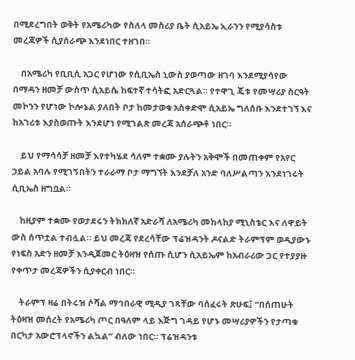በሚደረግበት ወቅት የአሜሪካው የስለላ መስሪያ ቤት ሲአይኤ ኢራንን የሚያሳስቱ መረጃዎች ሲያሰራጭ እንደነበር ተዘገበ።

    በአሜሪካ የቢቢሲ አጋር የሆነው የሲቢኤስ ኒውስ ያወጣው ዘገባ እንደሚያሳየው በማዳን ዘመቻ ውስጥ ሲአይሴ ከፍተኛ ተሳትፎ አድርጓል። የተዋጊ ጄቱ የመሣሪያ ስርዓት መኮንን የሆነው ኮሎኔል ያለበት ቦታ ከመታወቁ አስቀድሞ ሲአይኤ ግለሰቡ እንደተገኘ እና ከአገሪቱ እያስወጡት እንደሆነ የሚገልጽ መረጃ አሰራጭቶ ነበር።

    ይህ የማሳሳቻ ዘመቻ እየተካሄደ ሳለም ተቋሙ ያሉትን አቅሞች በመጠቀም የአየር ኃይል አባሉ የሚገኝበትን ተራራማ ቦታ ማግኘት እንደቻለ አንድ ባለሥልጣን እንደነገሩት ሲቢኤስ ዘግቧል።

    ከዚያም ተቋሙ የወታደሩን ትክክለኛ አድራሻ ለአሜሪካ መከላከያ ሚኒስቴር እና ለዋይት ውስ ሰጥቷል ተብሏል። ይህ መረጃ የደረሳቸው ፕሬዝዳንት ዶናልድ ትራምፕም ወዲያውኑ የነፍስ አድን ዘመቻ እንዲጀመር ትዕዛዝ የሰጡ ሲሆን ሲአይኤም ከአብራሪው ጋር የተያያዙ የቀጥታ መረጃዎችን ሲያቀርብ ነበር።

    ትራምፕ ዛሬ በትሩዝ ሶሻል ማኅበራዊ ሚዲያ ገጻቸው ባሰፈሩት ጽሁፍ፤ “በሰጠሁት ትዕዛዝ መሰረት የአሜሪካ ጦር በዓለም ላይ እጅግ ገዳይ የሆኑ መሣሪያዎችን የታጣቁ በርካታ አውሮፕላኖችን ልኳል” ብለው ነበር። ፕሬዝዳንቱ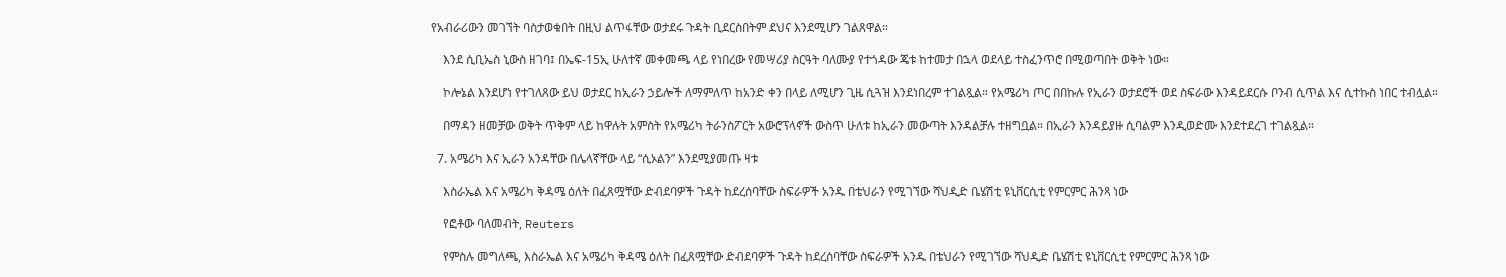የአብራሪውን መገኘት ባስታወቁበት በዚህ ልጥፋቸው ወታደሩ ጉዳት ቢደርስበትም ደህና እንደሚሆን ገልጸዋል።

    እንደ ሲቢኤስ ኒውስ ዘገባ፤ በኤፍ-15ኢ ሁለተኛ መቀመጫ ላይ የነበረው የመሣሪያ ስርዓት ባለሙያ የተጎዳው ጄቱ ከተመታ በኋላ ወደላይ ተስፈንጥሮ በሚወጣበት ወቅት ነው።

    ኮሎኔል እንደሆነ የተገለጸው ይህ ወታደር ከኢራን ኃይሎች ለማምለጥ ከአንድ ቀን በላይ ለሚሆን ጊዜ ሲጓዝ እንደነበረም ተገልጿል። የአሜሪካ ጦር በበኩሉ የኢራን ወታደሮች ወደ ስፍራው እንዳይደርሱ ቦንብ ሲጥል እና ሲተኩስ ነበር ተብሏል።

    በማዳን ዘመቻው ወቅት ጥቅም ላይ ከዋሉት አምስት የአሜሪካ ትራንስፖርት አውሮፕላኖች ውስጥ ሁለቱ ከኢራን መውጣት እንዳልቻሉ ተዘግቧል። በኢራን እንዳይያዙ ሲባልም እንዲወድሙ እንደተደረገ ተገልጿል።

  7. አሜሪካ እና ኢራን አንዳቸው በሌላኛቸው ላይ “ሲኦልን” እንደሚያመጡ ዛቱ

    እስራኤል እና አሜሪካ ቅዳሜ ዕለት በፈጸሟቸው ድብደባዎች ጉዳት ከደረሰባቸው ስፍራዎች አንዱ በቴህራን የሚገኘው ሻህዲድ ቤሄሽቲ ዩኒቨርሲቲ የምርምር ሕንጻ ነው

    የፎቶው ባለመብት, Reuters

    የምስሉ መግለጫ, እስራኤል እና አሜሪካ ቅዳሜ ዕለት በፈጸሟቸው ድብደባዎች ጉዳት ከደረሰባቸው ስፍራዎች አንዱ በቴህራን የሚገኘው ሻህዲድ ቤሄሽቲ ዩኒቨርሲቲ የምርምር ሕንጻ ነው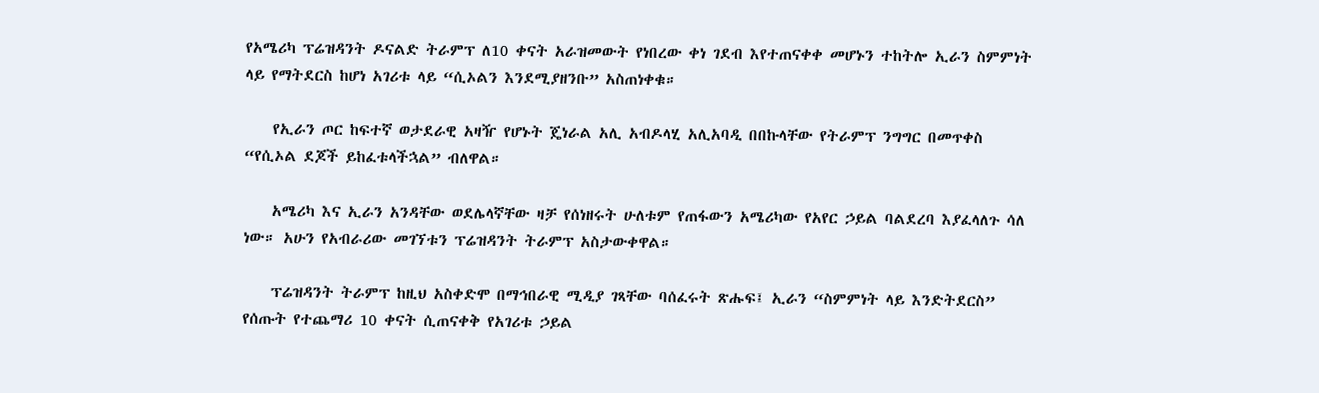የአሜሪካ ፕሬዝዳንት ዶናልድ ትራምፕ ለ10 ቀናት አራዝመውት የነበረው ቀነ ገደብ እየተጠናቀቀ መሆኑን ተከትሎ ኢራን ስምምነት ላይ የማትደርስ ከሆነ አገሪቱ ላይ “ሲኦልን እንደሚያዘንቡ” አስጠነቀቁ።

    የኢራን ጦር ከፍተኛ ወታደራዊ አዛዥ የሆኑት ጄነራል አሊ አብዶላሂ አሊአባዲ በበኩላቸው የትራምፕ ንግግር በመጥቀስ “የሲኦል ደጆች ይከፈቱላችኋል” ብለዋል።

    አሜሪካ እና ኢራን አንዳቸው ወደሌላኛቸው ዛቻ የሰነዘሩት ሁለቱም የጠፋውን አሜሪካው የአየር ኃይል ባልደረባ እያፈላለጉ ሳለ ነው። አሁን የአብራሪው መገኘቱን ፕሬዝዳንት ትራምፕ አስታውቀዋል።

    ፕሬዝዳንት ትራምፕ ከዚህ አስቀድሞ በማኅበራዊ ሚዲያ ገጻቸው ባሰፈሩት ጽሑፍ፤ ኢራን “ስምምነት ላይ እንድትደርስ” የሰጡት የተጨማሪ 10 ቀናት ሲጠናቀቅ የአገሪቱ ኃይል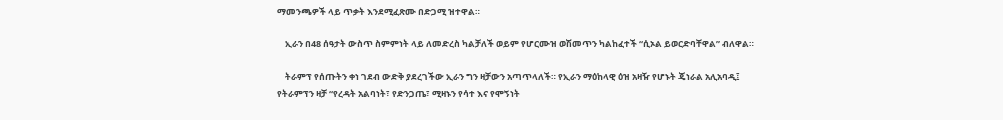ማመንጫዎች ላይ ጥቃት እንደሚፈጽሙ በድጋሚ ዝተዋል።

    ኢራን በ48 ሰዓታት ውስጥ ስምምነት ላይ ለመድረስ ካልቻለች ወይም የሆርሙዝ ወሽመጥን ካልከፈተች “ሲኦል ይወርድባቸዋል” ብለዋል።

    ትራምፕ የሰጡትን ቀነ ገደብ ውድቅ ያደረገችው ኢራን ግን ዛቻውን አጣጥላለች። የኢራን ማዕከላዊ ዕዝ አዛዥ የሆኑት ጄነራል አሊአባዲ፤ የትራምፕን ዛቻ “የረዳት አልባነት፣ የድንጋጤ፣ ሚዛኑን የሳተ እና የሞኝነት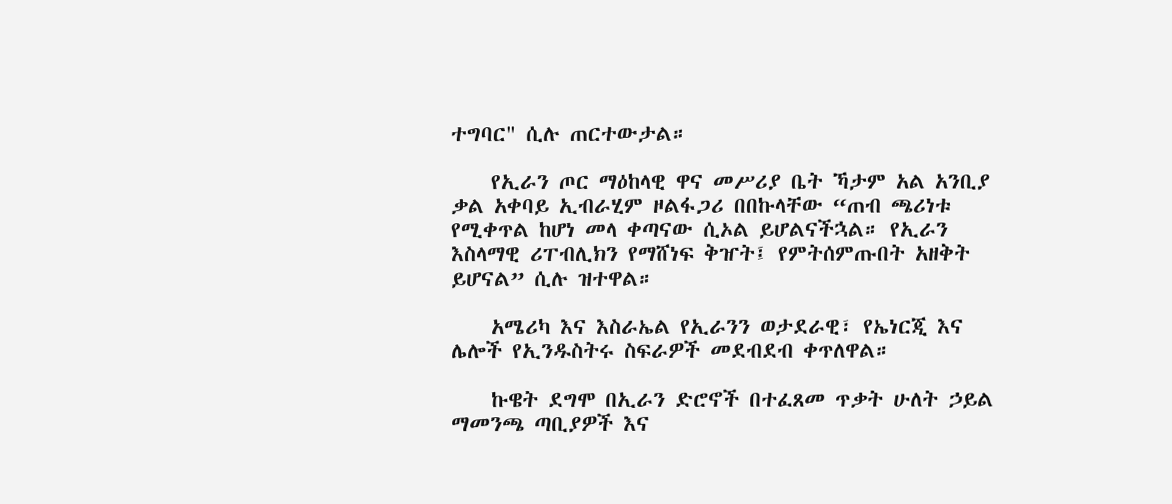ተግባር" ሲሉ ጠርተውታል።

    የኢራን ጦር ማዕከላዊ ዋና መሥሪያ ቤት ኻታም አል አንቢያ ቃል አቀባይ ኢብራሂም ዞልፋጋሪ በበኩላቸው “ጠብ ጫሪነቱ የሚቀጥል ከሆነ መላ ቀጣናው ሲኦል ይሆልናችኋል። የኢራን እስላማዊ ሪፐብሊክን የማሸነፍ ቅዠት፤ የምትሰምጡበት አዘቅት ይሆናል” ሲሉ ዝተዋል።

    አሜሪካ እና እስራኤል የኢራንን ወታደራዊ፣ የኤነርጂ እና ሌሎች የኢንዱስትሩ ስፍራዎች መደብደብ ቀጥለዋል።

    ኩዌት ደግሞ በኢራን ድሮኖች በተፈጸመ ጥቃት ሁለት ኃይል ማመንጫ ጣቢያዎች እና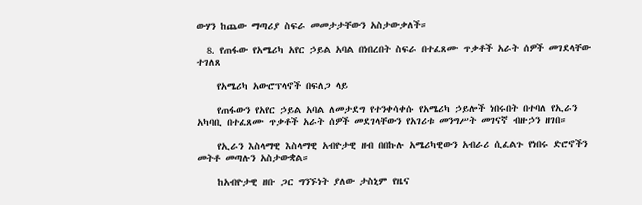ውሃን ከጨው ማጣሪያ ስፍራ መመታታቸውን አስታውቃለች።

  8. የጠፋው የአሜሪካ አየር ኃይል አባል በነበረበት ስፍራ በተፈጸሙ ጥቃቶች አራት ሰዎች መገደላቸው ተገለጸ

    የአሜሪካ አውሮፕላኖች በፍለጋ ላይ

    የጠፋውን የአየር ኃይል አባል ለመታደግ የተንቀሳቀሱ የአሜሪካ ኃይሎች ነበሩበት በተባለ የኢራን አካባቢ በተፈጸሙ ጥቃቶች አራት ሰዎች መደገላቸውን የአገሪቱ መንግሥት መገናኛ ብዙኃን ዘገበ።

    የኢራን እስላማዊ እስላማዊ አብዮታዊ ዘብ በበኩሉ አሜሪካዊውን አብራሪ ሲፈልጉ የነበሩ ድሮኖችን መትቶ መጣሉን አስታውቋል።

    ከአብዮታዊ ዘቡ ጋር ግንኙነት ያለው ታስኒም የዜና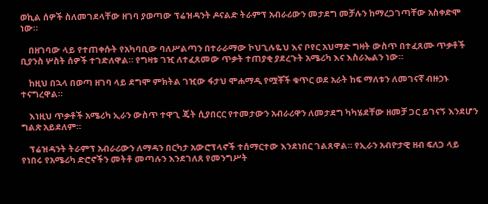ወኪል ሰዎች ስለመገደላቸው ዘገባ ያወጣው ፕሬዝዳንት ዶናልድ ትራምፕ አብራሪውን መታደግ መቻሉን ከማረጋገጣቸው አስቀድሞ ነው።

    በዘገባው ላይ የተጠቀሱት የአካባቢው ባለሥልጣን በተራራማው ኮህጊሉዬህ እና ቦየር አህማድ ግዛት ውስጥ በተፈጸሙ ጥቃቶች ቢያንስ ሦስት ሰዎች ተገድለዋል። የግዛቱ ገዢ ለተፈጸመው ጥቃት ተጠያቂ ያደረጉት አሜሪካ እና እስራኤልን ነው።

    ከዚህ በኋላ በወጣ ዘገባ ላይ ደግሞ ምክትል ገዢው ፋታህ ሞሐማዲ የሟቾች ቁጥር ወደ አራት ከፍ ማለቱን ለመገናኛ ብዙኃኑ ተናግረዋል።

    እነዚህ ጥቃቶች አሜሪካ ኢራን ውስጥ ተዋጊ ጄት ሲያበርር የተመታውን አብራሪዋን ለመታደግ ካካሄደቸው ዘመቻ ጋር ይገናኝ እንደሆን ግልጽ አይደለም።

    ፕሬዝዳንት ትራምፕ አብራሪውን ለማዳን በርካታ አውሮፕላኖች ተሰማርተው እንደነበር ገልጸዋል። የኢራን አብዮታዊ ዘብ ፍለጋ ላይ የነበሩ የአሜሪካ ድሮኖችን መትቶ መጣሉን እንደገለጸ የመንግሥት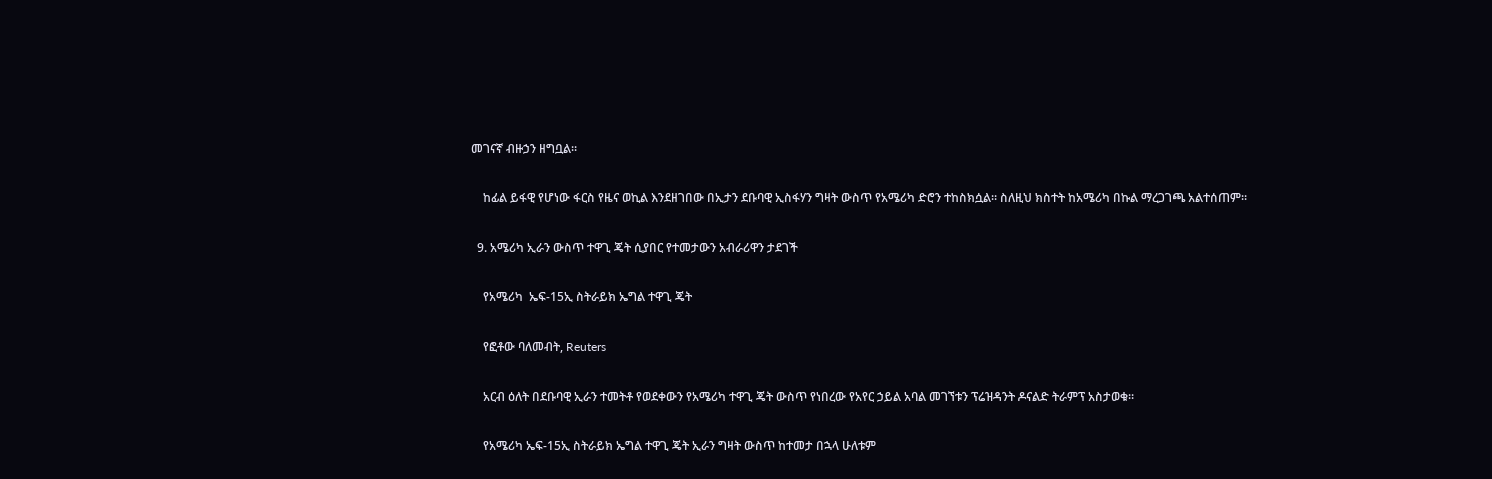መገናኛ ብዙኃን ዘግቧል።

    ከፊል ይፋዊ የሆነው ፋርስ የዜና ወኪል እንደዘገበው በኢታን ደቡባዊ ኢስፋሃን ግዛት ውስጥ የአሜሪካ ድሮን ተከስክሷል። ስለዚህ ክስተት ከአሜሪካ በኩል ማረጋገጫ አልተሰጠም።

  9. አሜሪካ ኢራን ውስጥ ተዋጊ ጄት ሲያበር የተመታውን አብራሪዋን ታደገች

    የአሜሪካ  ኤፍ-15ኢ ስትራይክ ኤግል ተዋጊ ጄት

    የፎቶው ባለመብት, Reuters

    አርብ ዕለት በደቡባዊ ኢራን ተመትቶ የወደቀውን የአሜሪካ ተዋጊ ጄት ውስጥ የነበረው የአየር ኃይል አባል መገኘቱን ፕሬዝዳንት ዶናልድ ትራምፕ አስታወቁ።

    የአሜሪካ ኤፍ-15ኢ ስትራይክ ኤግል ተዋጊ ጄት ኢራን ግዛት ውስጥ ከተመታ በኋላ ሁለቱም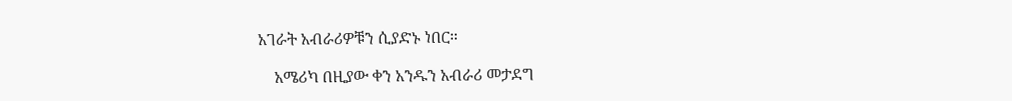አገራት አብራሪዎቹን ሲያድኑ ነበር።

    አሜሪካ በዚያው ቀን አንዱን አብራሪ መታደግ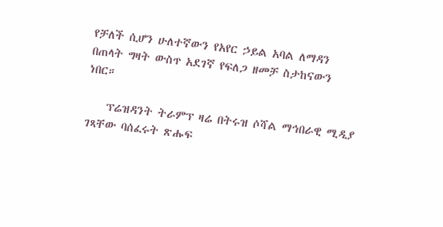የቻለች ሲሆን ሁለተኛውን የአየር ኃይል አባል ለማዳን በጠላት ግዛት ውስጥ አደገኛ የፍለጋ ዘመቻ ስታከናውን ነበር።

    ፕሬዝዳንት ትራምፕ ዛሬ በትሩዝ ሶሻል ማኅበራዊ ሚዲያ ገጻቸው ባሰፈሩት ጽሑፍ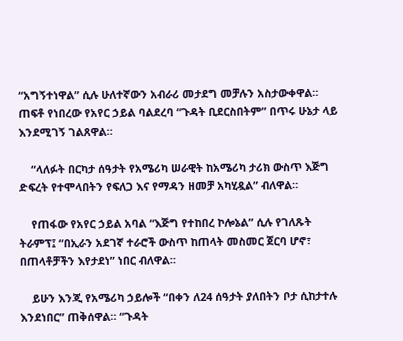“አግኝተነዋል” ሲሉ ሁለተኛውን አብራሪ መታደግ መቻሉን አስታውቀዋል። ጠፍቶ የነበረው የአየር ኃይል ባልደረባ “ጉዳት ቢደርስበትም” በጥሩ ሁኔታ ላይ እንደሚገኝ ገልጸዋል።

    “ላለፉት በርካታ ሰዓታት የአሜሪካ ሠራዊት ከአሜሪካ ታሪክ ውስጥ እጅግ ድፍረት የተሞላበትን የፍለጋ እና የማዳን ዘመቻ አካሂዷል” ብለዋል።

    የጠፋው የአየር ኃይል አባል “እጅግ የተከበረ ኮሎኔል” ሲሉ የገለጹት ትራምፕ፤ “በኢራን አደገኛ ተራሮች ውስጥ ከጠላት መስመር ጀርባ ሆኖ፣ በጠላቶቻችን እየታደነ” ነበር ብለዋል።

    ይሁን እንጂ የአሜሪካ ኃይሎች “በቀን ለ24 ሰዓታት ያለበትን ቦታ ሲከታተሉ እንደነበር” ጠቅሰዋል። “ጉዳት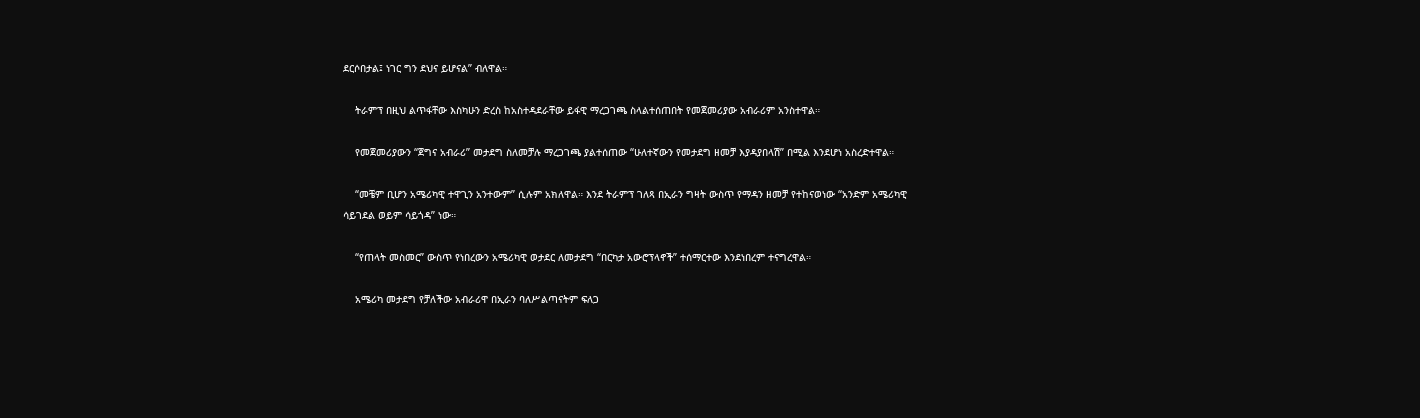ደርሶበታል፤ ነገር ግን ደህና ይሆናል” ብለዋል።

    ትራምፕ በዚህ ልጥፋቸው እስካሁን ድረስ ከአስተዳደራቸው ይፋዊ ማረጋገጫ ስላልተሰጠበት የመጀመሪያው አብራሪም አንስተዋል።

    የመጀመሪያውን “ጀግና አብራሪ” መታደግ ስለመቻሉ ማረጋገጫ ያልተሰጠው “ሁለተኛውን የመታደግ ዘመቻ እያዳያበላሽ” በሚል እንደሆነ አስረድተዋል።

    “መቼም ቢሆን አሜሪካዊ ተዋጊን አንተውም” ሲሉም አክለዋል። እንደ ትራምፕ ገለጻ በኢራን ግዛት ውስጥ የማዳን ዘመቻ የተከናወነው “አንድም አሜሪካዊ ሳይገደል ወይም ሳይጎዳ” ነው።

    “የጠላት መስመር” ውስጥ የነበረውን አሜሪካዊ ወታደር ለመታደግ “በርካታ አውሮፕላኖች” ተሰማርተው እንደነበረም ተናግረዋል።

    አሜሪካ መታደግ የቻለችው አብራሪዋ በኢራን ባለሥልጣናትም ፍለጋ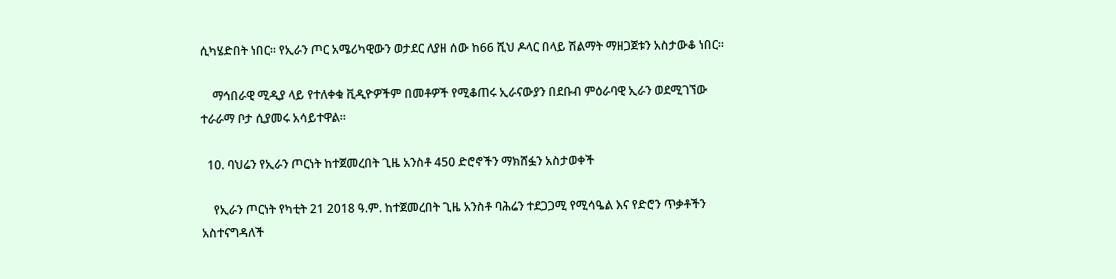ሲካሄድበት ነበር። የኢራን ጦር አሜሪካዊውን ወታደር ለያዘ ሰው ከ66 ሺህ ዶላር በላይ ሽልማት ማዘጋጀቱን አስታውቆ ነበር።

    ማኅበራዊ ሚዲያ ላይ የተለቀቁ ቪዲዮዎችም በመቶዎች የሚቆጠሩ ኢራናውያን በደቡብ ምዕራባዊ ኢራን ወደሚገኘው ተራራማ ቦታ ሲያመሩ አሳይተዋል።

  10. ባህሬን የኢራን ጦርነት ከተጀመረበት ጊዜ አንስቶ 450 ድሮኖችን ማክሸፏን አስታወቀች

    የኢራን ጦርነት የካቲት 21 2018 ዓ.ም. ከተጀመረበት ጊዜ አንስቶ ባሕሬን ተደጋጋሚ የሚሳዔል እና የድሮን ጥቃቶችን አስተናግዳለች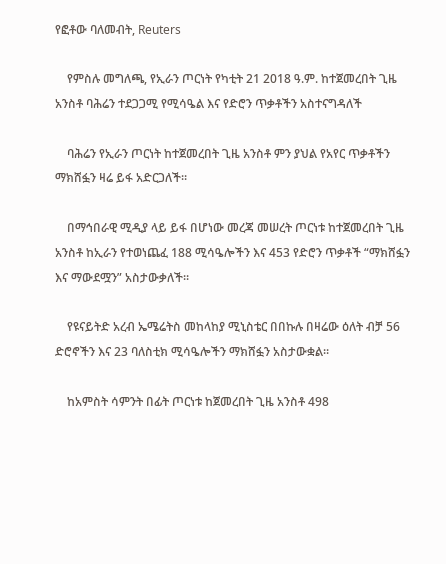የፎቶው ባለመብት, Reuters

    የምስሉ መግለጫ, የኢራን ጦርነት የካቲት 21 2018 ዓ.ም. ከተጀመረበት ጊዜ አንስቶ ባሕሬን ተደጋጋሚ የሚሳዔል እና የድሮን ጥቃቶችን አስተናግዳለች

    ባሕሬን የኢራን ጦርነት ከተጀመረበት ጊዜ አንስቶ ምን ያህል የአየር ጥቃቶችን ማክሸፏን ዛሬ ይፋ አድርጋለች።

    በማኅበራዊ ሚዲያ ላይ ይፋ በሆነው መረጃ መሠረት ጦርነቱ ከተጀመረበት ጊዜ አንስቶ ከኢራን የተወነጨፈ 188 ሚሳዔሎችን እና 453 የድሮን ጥቃቶች “ማክሸፏን እና ማውደሟን” አስታውቃለች።

    የዩናይትድ አረብ ኤሜሬትስ መከላከያ ሚኒስቴር በበኩሉ በዛሬው ዕለት ብቻ 56 ድሮኖችን እና 23 ባለስቲክ ሚሳዔሎችን ማክሸፏን አስታውቋል።

    ከአምስት ሳምንት በፊት ጦርነቱ ከጀመረበት ጊዜ አንስቶ 498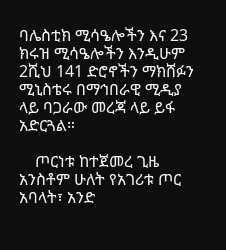ባሌስቲክ ሚሳዔሎችን እና 23 ክሩዝ ሚሳዔሎችን እንዲሁም 2ሺህ 141 ድሮኖችን ማክሸፉን ሚኒስቴሩ በማኅበራዊ ሚዲያ ላይ ባጋራው መረጃ ላይ ይፋ አድርጓል።

    ጦርነቱ ከተጀመረ ጊዜ አንስቶም ሁለት የአገሪቱ ጦር አባላት፣ አንድ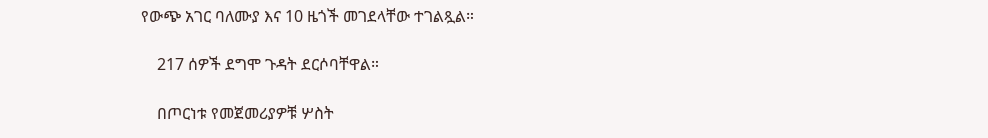የውጭ አገር ባለሙያ እና 10 ዜጎች መገደላቸው ተገልጿል።

    217 ሰዎች ደግሞ ጉዳት ደርሶባቸዋል።

    በጦርነቱ የመጀመሪያዎቹ ሦስት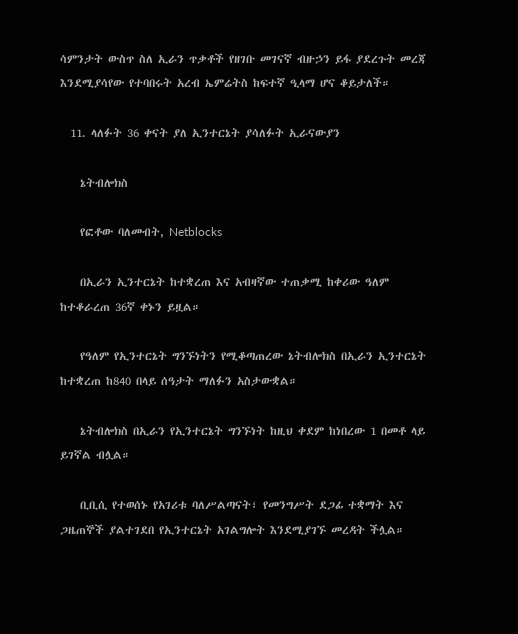ሳምንታት ውስጥ ስለ ኢራን ጥቃቶች የዘገቡ መገናኛ ብዙኃን ይፋ ያደረጉት መረጃ እንደሚያሳየው የተባበሩት አረብ ኤምሬትስ ከፍተኛ ዒላማ ሆና ቆይታለች።

  11. ላለፉት 36 ቀናት ያለ ኢንተርኔት ያሳለፉት ኢራናውያን

    ኔትብሎክስ

    የፎቶው ባለመብት, Netblocks

    በኢራን ኢንተርኔት ከተቋረጠ እና አብዛኛው ተጠቃሚ ከቀሪው ዓለም ከተቆራረጠ 36ኛ ቀኑን ይዟል።

    የዓለም የኢንተርኔት ግንኙነትን የሚቆጣጠረው ኔትብሎክስ በኢራን ኢንተርኔት ከተቋረጠ ከ840 በላይ ሰዓታት ማለፉን አስታውቋል።

    ኔትብሎክስ በኢራን የኢንተርኔት ግንኙነት ከዚህ ቀደም ከነበረው 1 በመቶ ላይ ይገኛል ብሏል።

    ቢቢሲ የተወሰኑ የአገሪቱ ባለሥልጣናት፣ የመንግሥት ደጋፊ ተቋማት እና ጋዜጠኞች ያልተገደበ የኢንተርኔት አገልግሎት እንደሚያገኙ መረዳት ችሏል።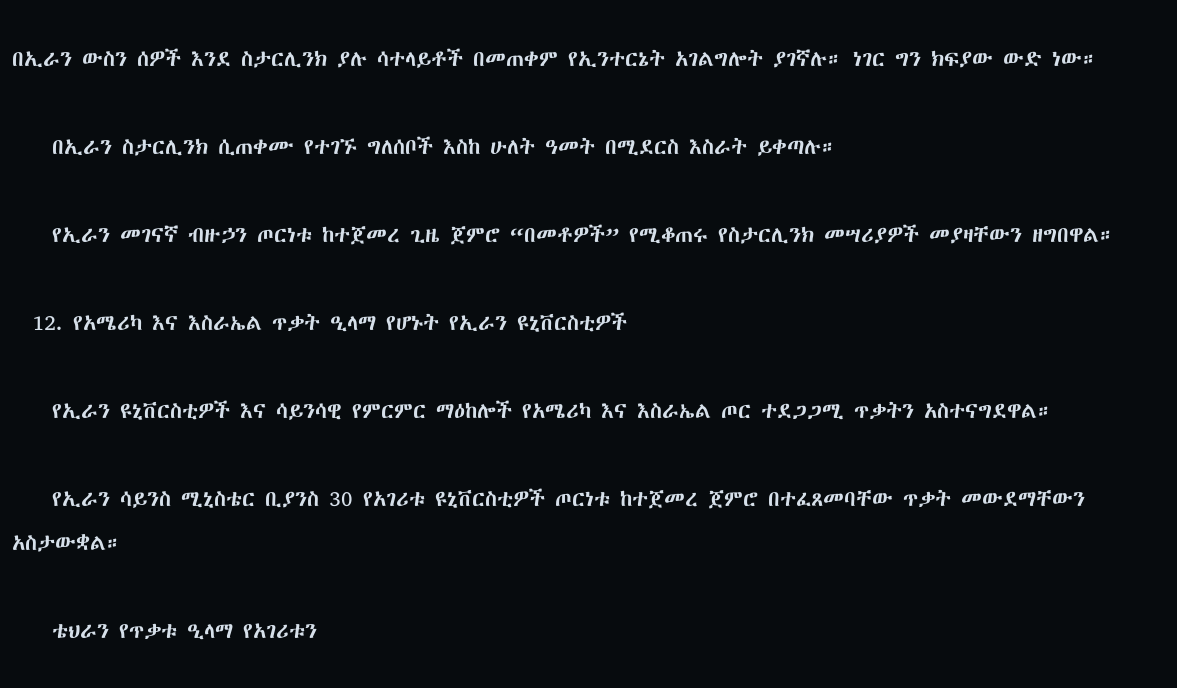በኢራን ውስን ሰዎች እንደ ስታርሊንክ ያሉ ሳተላይቶች በመጠቀም የኢንተርኔት አገልግሎት ያገኛሉ። ነገር ግን ክፍያው ውድ ነው።

    በኢራን ስታርሊንክ ሲጠቀሙ የተገኙ ግለሰቦች እስከ ሁለት ዓመት በሚደርስ እስራት ይቀጣሉ።

    የኢራን መገናኛ ብዙኃን ጦርነቱ ከተጀመረ ጊዜ ጀምሮ “በመቶዎች” የሚቆጠሩ የስታርሊንክ መሣሪያዎች መያዛቸውን ዘግበዋል።

  12. የአሜሪካ እና እስራኤል ጥቃት ዒላማ የሆኑት የኢራን ዩኒቨርስቲዎች

    የኢራን ዩኒቨርስቲዎች እና ሳይንሳዊ የምርምር ማዕከሎች የአሜሪካ እና እስራኤል ጦር ተደጋጋሚ ጥቃትን አስተናግደዋል።

    የኢራን ሳይንስ ሚኒስቴር ቢያንስ 30 የአገሪቱ ዩኒቨርስቲዎች ጦርነቱ ከተጀመረ ጀምሮ በተፈጸመባቸው ጥቃት መውደማቸውን አስታውቋል።

    ቴህራን የጥቃቱ ዒላማ የአገሪቱን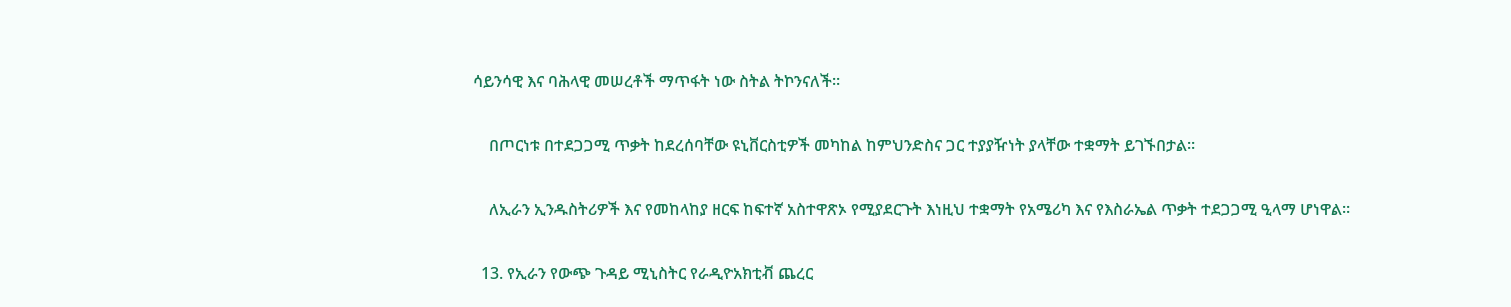ሳይንሳዊ እና ባሕላዊ መሠረቶች ማጥፋት ነው ስትል ትኮንናለች።

    በጦርነቱ በተደጋጋሚ ጥቃት ከደረሰባቸው ዩኒቨርስቲዎች መካከል ከምህንድስና ጋር ተያያዥነት ያላቸው ተቋማት ይገኙበታል።

    ለኢራን ኢንዱስትሪዎች እና የመከላከያ ዘርፍ ከፍተኛ አስተዋጽኦ የሚያደርጉት እነዚህ ተቋማት የአሜሪካ እና የእስራኤል ጥቃት ተደጋጋሚ ዒላማ ሆነዋል።

  13. የኢራን የውጭ ጉዳይ ሚኒስትር የራዲዮአክቲቭ ጨረር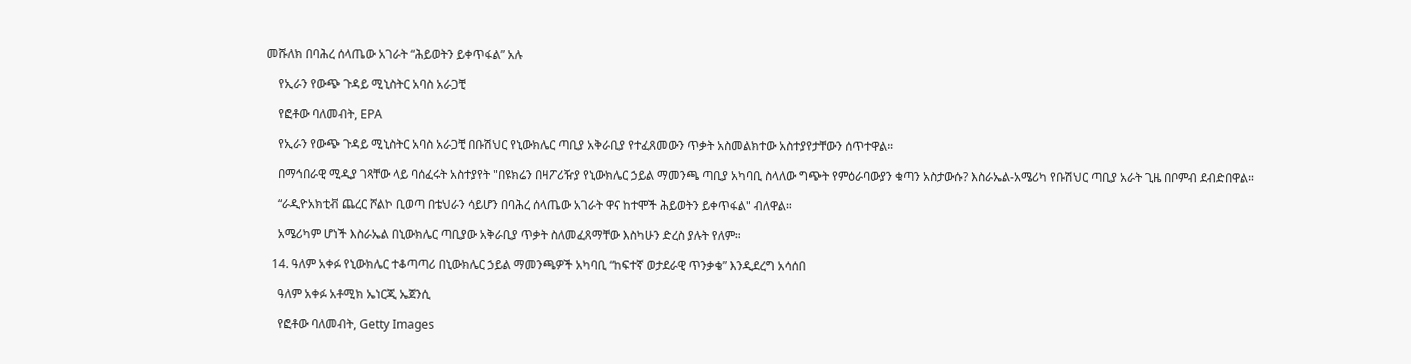መሹለክ በባሕረ ሰላጤው አገራት “ሕይወትን ይቀጥፋል” አሉ

    የኢራን የውጭ ጉዳይ ሚኒስትር አባስ አራጋቺ

    የፎቶው ባለመብት, EPA

    የኢራን የውጭ ጉዳይ ሚኒስትር አባስ አራጋቺ በቡሽህር የኒውክሌር ጣቢያ አቅራቢያ የተፈጸመውን ጥቃት አስመልክተው አስተያየታቸውን ሰጥተዋል።

    በማኅበራዊ ሚዲያ ገጻቸው ላይ ባሰፈሩት አስተያየት "በዩክሬን በዛፖሪዥያ የኒውክሌር ኃይል ማመንጫ ጣቢያ አካባቢ ስላለው ግጭት የምዕራባውያን ቁጣን አስታውሱ? እስራኤል-አሜሪካ የቡሽህር ጣቢያ አራት ጊዜ በቦምብ ደብድበዋል።

    “ራዲዮአክቲቭ ጨረር ሾልኮ ቢወጣ በቴህራን ሳይሆን በባሕረ ሰላጤው አገራት ዋና ከተሞች ሕይወትን ይቀጥፋል" ብለዋል።

    አሜሪካም ሆነች እስራኤል በኒውክሌር ጣቢያው አቅራቢያ ጥቃት ስለመፈጸማቸው እስካሁን ድረስ ያሉት የለም።

  14. ዓለም አቀፉ የኒውክሌር ተቆጣጣሪ በኒውክሌር ኃይል ማመንጫዎች አካባቢ “ከፍተኛ ወታደራዊ ጥንቃቄ” እንዲደረግ አሳሰበ

    ዓለም አቀፉ አቶሚክ ኤነርጂ ኤጀንሲ

    የፎቶው ባለመብት, Getty Images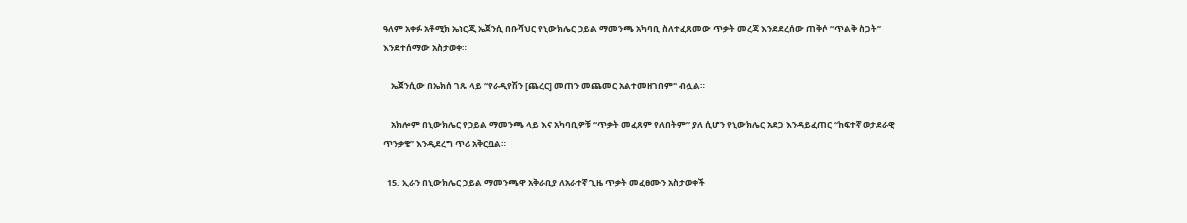ዓለም አቀፉ አቶሚክ ኤነርጂ ኤጀንሲ በቡሻህር የኒውክሌር ኃይል ማመንጫ አካባቢ ስለተፈጸመው ጥቃት መረጃ እንደደረሰው ጠቅሶ “ጥልቅ ስጋት” እንደተሰማው አስታወቀ።

    ኤጀንሲው በኤክሰ ገጹ ላይ “የራዲየሽን [ጨረር] መጠን መጨመር አልተመዘገበም" ብሏል።

    አክሎም በኒውክሌር የኃይል ማመንጫ ላይ እና አካባቢዎቹ “ጥቃት መፈጸም የለበትም” ያለ ሲሆን የኒውክሌር አደጋ እንዳይፈጠር “ከፍተኛ ወታደራዊ ጥንቃቄ” እንዲደረግ ጥሪ አቅርቧል።

  15. ኢራን በኒውክሌር ኃይል ማመንጫዋ አቅራቢያ ለአራተኛ ጊዜ ጥቃት መፈፀሙን አስታወቀች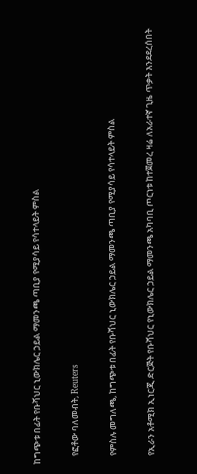ከግጭቱ በፊት የቡሻህር ኒውክሌር ኃይል ማመንጫ ጣቢያ የሚያሳይ የሳተላይት ምስል

    የፎቶው ባለመብት, Reuters

    የምስሉ መግለጫ, ከግጭቱ በፊት የቡሻህር ኒውክሌር ኃይል ማመንጫ ጣቢያ የሚያሳይ የሳተላይት ምስል

    የኢራን አቶሚክ ኢነርጂ ድርጅት የቡሻህር የኒውክሌር ኃይል ማመንጫ አካባቢ ጦርነቱ ከተጀመረ ዛሬ ለአራተኛ ጊዜ ጥቃት እንደደረሰበት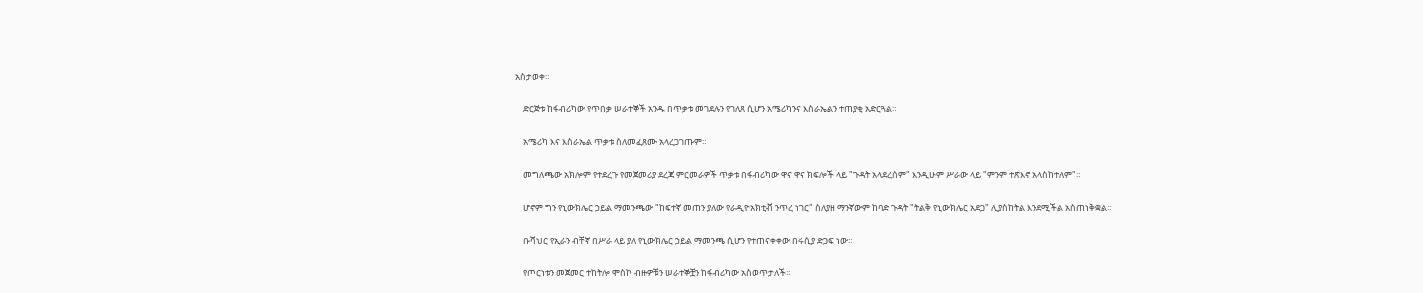አስታወቀ።

    ድርጅቱ ከፋብሪካው የጥበቃ ሠራተኞች አንዱ በጥቃቱ መገደሉን የገለጸ ሲሆን አሜሪካንና እስራኤልን ተጠያቂ አድርጓል።

    አሜሪካ እና እስራኤል ጥቃቱ ስለመፈጸሙ አላረጋገጡም።

    መግለጫው አክሎም የተደረጉ የመጀመሪያ ደረጃ ምርመራዎች ጥቃቱ በፋብሪካው ዋና ዋና ክፍሎች ላይ "ጉዳት አላደረሰም" እንዲሁም ሥራው ላይ "ምንም ተጽእኖ አላስከተለም"።

    ሆኖም ግን የኒውክሌር ኃይል ማመንጫው "ከፍተኛ መጠን ያለው የራዲዮአክቲቭ ንጥረ ነገር" ስለያዘ ማንኛውም ከባድ ጉዳት "ትልቅ የኒውክሌር አደጋ" ሊያስከትል እንደሚችል አስጠነቅቋል።

    ቡሻህር የኢራን ብቸኛ በሥራ ላይ ያለ የኒውክሌር ኃይል ማመንጫ ሲሆን የተጠናቀቀው በሩሲያ ድጋፍ ነው።

    የጦርነቱን መጀመር ተከትሎ ሞስኮ ብዙዎቹን ሠራተኞቿን ከፋብሪካው አስወጥታለች።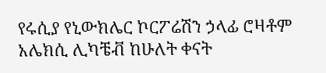የሩሲያ የኒውክሌር ኮርፖሬሽን ኃላፊ ሮዛቶም አሌክሲ ሊካቼቭ ከሁለት ቀናት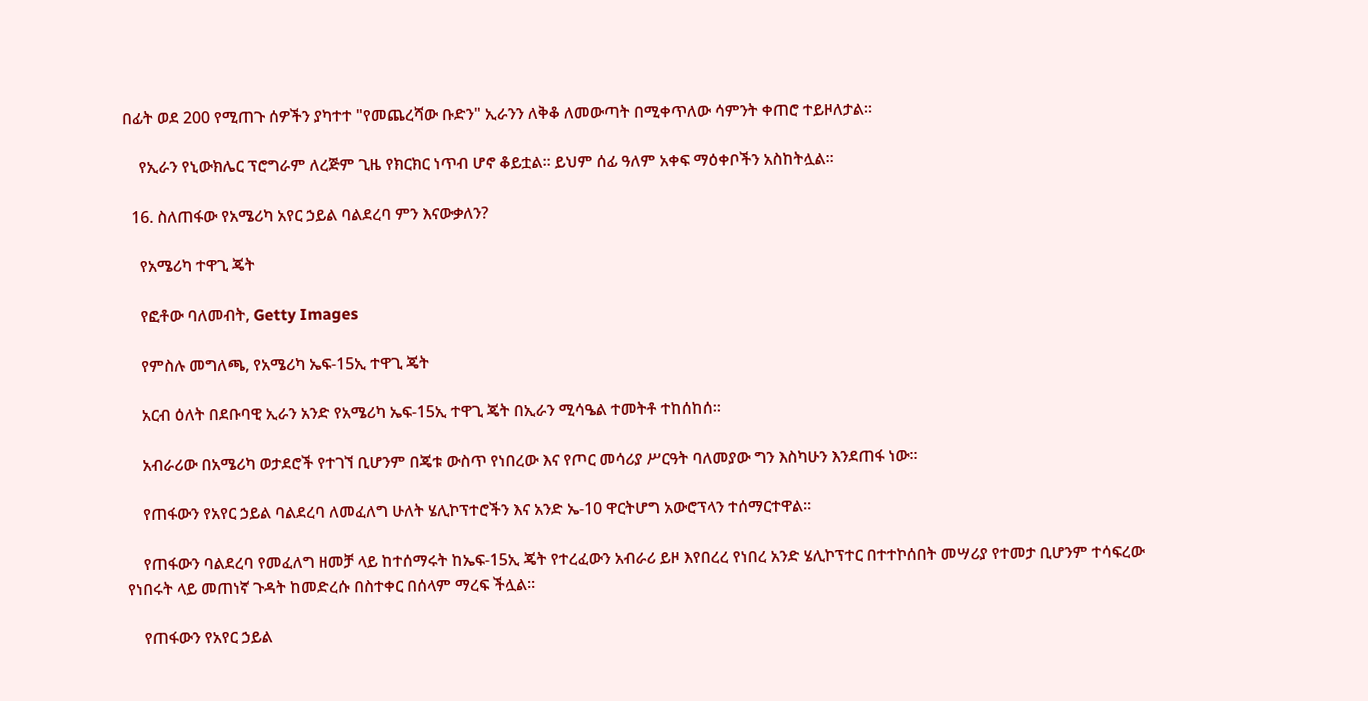በፊት ወደ 200 የሚጠጉ ሰዎችን ያካተተ "የመጨረሻው ቡድን" ኢራንን ለቅቆ ለመውጣት በሚቀጥለው ሳምንት ቀጠሮ ተይዞለታል።

    የኢራን የኒውክሌር ፕሮግራም ለረጅም ጊዜ የክርክር ነጥብ ሆኖ ቆይቷል። ይህም ሰፊ ዓለም አቀፍ ማዕቀቦችን አስከትሏል።

  16. ስለጠፋው የአሜሪካ አየር ኃይል ባልደረባ ምን እናውቃለን?

    የአሜሪካ ተዋጊ ጄት

    የፎቶው ባለመብት, Getty Images

    የምስሉ መግለጫ, የአሜሪካ ኤፍ-15ኢ ተዋጊ ጄት

    አርብ ዕለት በደቡባዊ ኢራን አንድ የአሜሪካ ኤፍ-15ኢ ተዋጊ ጄት በኢራን ሚሳዔል ተመትቶ ተከሰከሰ።

    አብራሪው በአሜሪካ ወታደሮች የተገኘ ቢሆንም በጄቱ ውስጥ የነበረው እና የጦር መሳሪያ ሥርዓት ባለመያው ግን እስካሁን እንደጠፋ ነው።

    የጠፋውን የአየር ኃይል ባልደረባ ለመፈለግ ሁለት ሄሊኮፕተሮችን እና አንድ ኤ-10 ዋርትሆግ አውሮፕላን ተሰማርተዋል።

    የጠፋውን ባልደረባ የመፈለግ ዘመቻ ላይ ከተሰማሩት ከኤፍ-15ኢ ጄት የተረፈውን አብራሪ ይዞ እየበረረ የነበረ አንድ ሄሊኮፕተር በተተኮሰበት መሣሪያ የተመታ ቢሆንም ተሳፍረው የነበሩት ላይ መጠነኛ ጉዳት ከመድረሱ በስተቀር በሰላም ማረፍ ችሏል።

    የጠፋውን የአየር ኃይል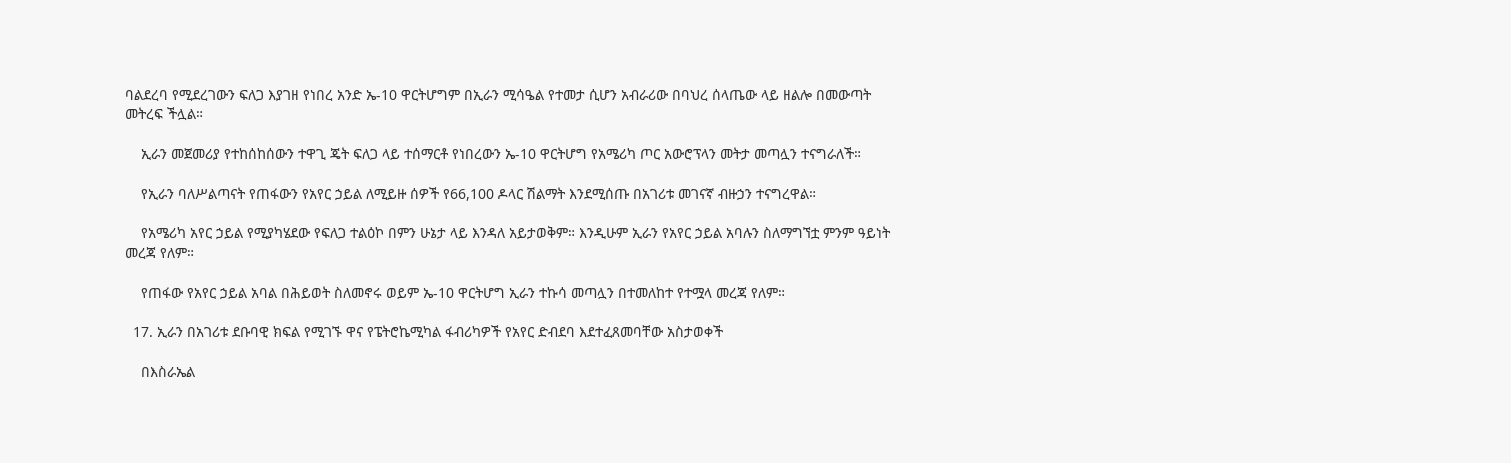ባልደረባ የሚደረገውን ፍለጋ እያገዘ የነበረ አንድ ኤ-10 ዋርትሆግም በኢራን ሚሳዔል የተመታ ሲሆን አብራሪው በባህረ ሰላጤው ላይ ዘልሎ በመውጣት መትረፍ ችሏል።

    ኢራን መጀመሪያ የተከሰከሰውን ተዋጊ ጄት ፍለጋ ላይ ተሰማርቶ የነበረውን ኤ-10 ዋርትሆግ የአሜሪካ ጦር አውሮፕላን መትታ መጣሏን ተናግራለች።

    የኢራን ባለሥልጣናት የጠፋውን የአየር ኃይል ለሚይዙ ሰዎች የ66,100 ዶላር ሽልማት እንደሚሰጡ በአገሪቱ መገናኛ ብዙኃን ተናግረዋል።

    የአሜሪካ አየር ኃይል የሚያካሄደው የፍለጋ ተልዕኮ በምን ሁኔታ ላይ እንዳለ አይታወቅም። እንዲሁም ኢራን የአየር ኃይል አባሉን ስለማግኘቷ ምንም ዓይነት መረጃ የለም።

    የጠፋው የአየር ኃይል አባል በሕይወት ስለመኖሩ ወይም ኤ-10 ዋርትሆግ ኢራን ተኩሳ መጣሏን በተመለከተ የተሟላ መረጃ የለም።

  17. ኢራን በአገሪቱ ደቡባዊ ክፍል የሚገኙ ዋና የፔትሮኬሚካል ፋብሪካዎች የአየር ድብደባ እደተፈጸመባቸው አስታወቀች

    በእስራኤል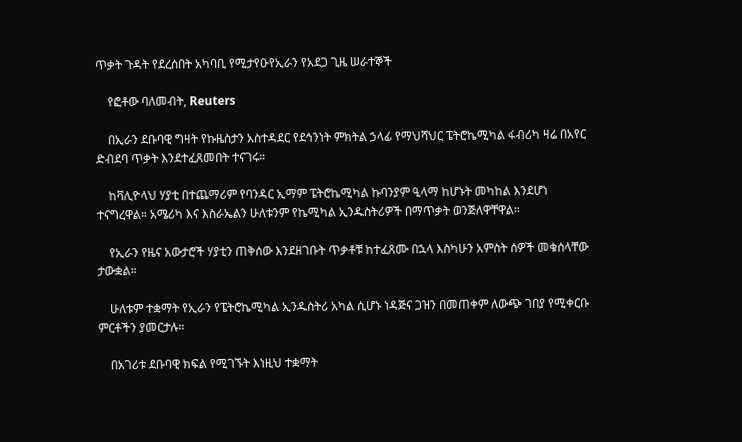ጥቃት ጉዳት የደረሰበት አካባቢ የሚታየዑየኢራን የአደጋ ጊዜ ሠራተኞች

    የፎቶው ባለመብት, Reuters

    በኢራን ደቡባዊ ግዛት የኩዜስታን አስተዳደር የደኅንነት ምክትል ኃላፊ የማህሻህር ፔትሮኬሚካል ፋብሪካ ዛሬ በአየር ድብደባ ጥቃት እንደተፈጸመበት ተናገሩ።

    ከቫሊዮላህ ሃያቲ በተጨማሪም የባንዳር ኢማም ፔትሮኬሚካል ኩባንያም ዒላማ ከሆኑት መካከል እንደሆነ ተናግረዋል። አሜሪካ እና እስራኤልን ሁለቱንም የኬሚካል ኢንዱስትሪዎች በማጥቃት ወንጅለዋቸዋል።

    የኢራን የዜና አውታሮች ሃያቲን ጠቅሰው እንደዘገቡት ጥቃቶቹ ከተፈጸሙ በኋላ እስካሁን አምስት ሰዎች መቁሰላቸው ታውቋል።

    ሁለቱም ተቋማት የኢራን የፔትሮኬሚካል ኢንዱስትሪ አካል ሲሆኑ ነዳጅና ጋዝን በመጠቀም ለውጭ ገበያ የሚቀርቡ ምርቶችን ያመርታሉ።

    በአገሪቱ ደቡባዊ ክፍል የሚገኙት እነዚህ ተቋማት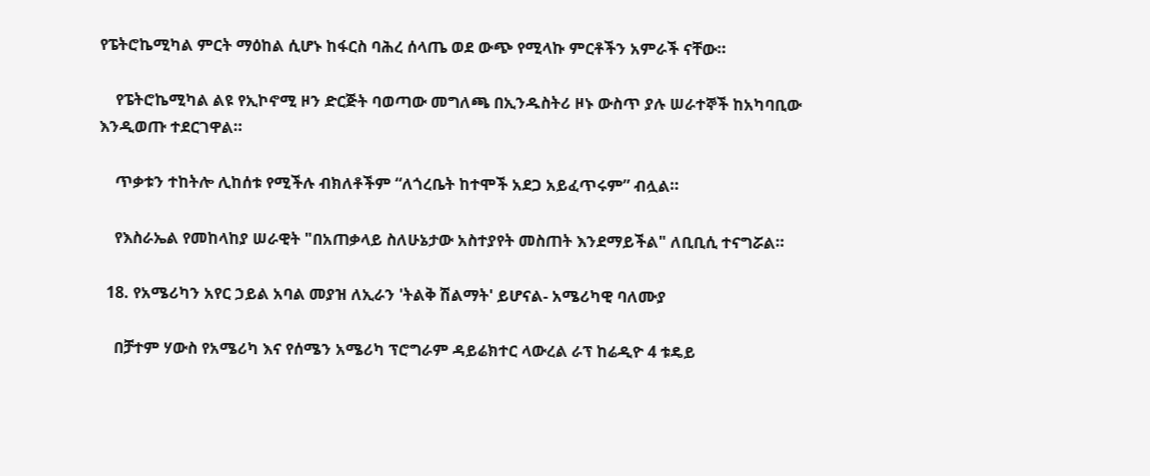የፔትሮኬሚካል ምርት ማዕከል ሲሆኑ ከፋርስ ባሕረ ሰላጤ ወደ ውጭ የሚላኩ ምርቶችን አምራች ናቸው።

    የፔትሮኬሚካል ልዩ የኢኮኖሚ ዞን ድርጅት ባወጣው መግለጫ በኢንዱስትሪ ዞኑ ውስጥ ያሉ ሠራተኞች ከአካባቢው እንዲወጡ ተደርገዋል።

    ጥቃቱን ተከትሎ ሊከሰቱ የሚችሉ ብክለቶችም “ለጎረቤት ከተሞች አደጋ አይፈጥሩም” ብሏል።

    የእስራኤል የመከላከያ ሠራዊት "በአጠቃላይ ስለሁኔታው አስተያየት መስጠት እንደማይችል" ለቢቢሲ ተናግሯል።

  18. የአሜሪካን አየር ኃይል አባል መያዝ ለኢራን 'ትልቅ ሽልማት' ይሆናል- አሜሪካዊ ባለሙያ

    በቻተም ሃውስ የአሜሪካ እና የሰሜን አሜሪካ ፕሮግራም ዳይሬክተር ላውረል ራፕ ከሬዲዮ 4 ቱዴይ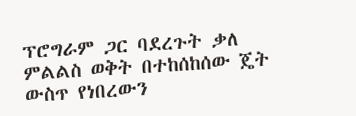ፕሮግራም ጋር ባደረጉት ቃለ ምልልስ ወቅት በተከሰከሰው ጄት ውስጥ የነበረውን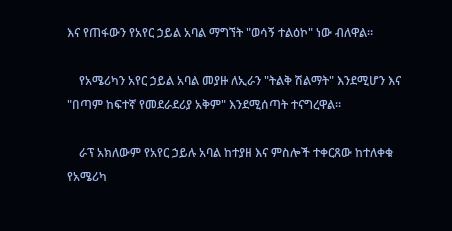እና የጠፋውን የአየር ኃይል አባል ማግኘት "ወሳኝ ተልዕኮ" ነው ብለዋል።

    የአሜሪካን አየር ኃይል አባል መያዙ ለኢራን "ትልቅ ሽልማት" እንደሚሆን እና "በጣም ከፍተኛ የመደራደሪያ አቅም" እንደሚሰጣት ተናግረዋል።

    ራፕ አክለውም የአየር ኃይሉ አባል ከተያዘ እና ምስሎች ተቀርጸው ከተለቀቁ የአሜሪካ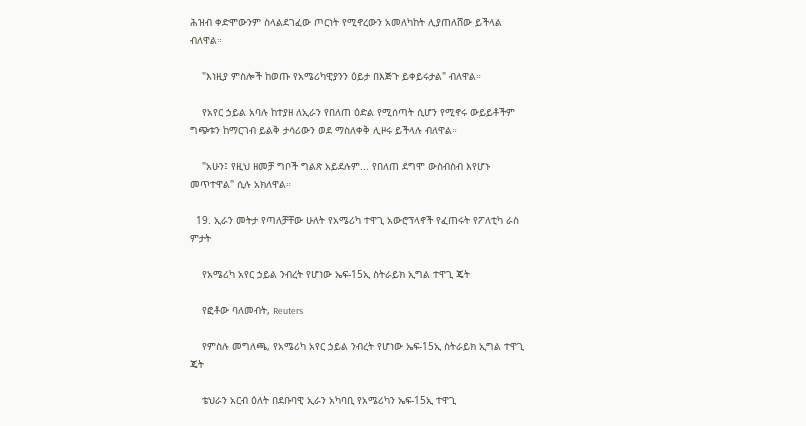ሕዝብ ቀድሞውንም ስላልደገፈው ጦርነት የሚኖረውን አመለካከት ሊያጠለሸው ይችላል ብለዋል።

    "እነዚያ ምስሎች ከወጡ የአሜሪካዊያንን ዕይታ በእጅጉ ይቀይሩታል" ብለዋል።

    የአየር ኃይል አባሉ ከተያዘ ለኢራን የበለጠ ዕድል የሚሰጣት ሲሆን የሚኖሩ ውይይቶችም ግጭቱን ከማርገብ ይልቅ ታሳሪውን ወደ ማስለቀቅ ሊዞሩ ይችላሉ ብለዋል።

    "አሁን፤ የዚህ ዘመቻ ግቦች ግልጽ አይደሉም... የበለጠ ደግሞ ውስብስብ እየሆኑ መጥተዋል" ሲሉ አክለዋል።

  19. ኢራን መትታ የጣለቻቸው ሁለት የአሜሪካ ተዋጊ አውሮፕላኖች የፈጠሩት የፖለቲካ ራስ ምታት

    የአሜሪካ አየር ኃይል ንብረት የሆነው ኤፍ-15ኢ ስትራይክ ኢግል ተዋጊ ጄት

    የፎቶው ባለመብት, Reuters

    የምስሉ መግለጫ, የአሜሪካ አየር ኃይል ንብረት የሆነው ኤፍ-15ኢ ስትራይክ ኢግል ተዋጊ ጄት

    ቴህራን አርብ ዕለት በደቡባዊ ኢራን አካባቢ የአሜሪካን ኤፍ-15ኢ ተዋጊ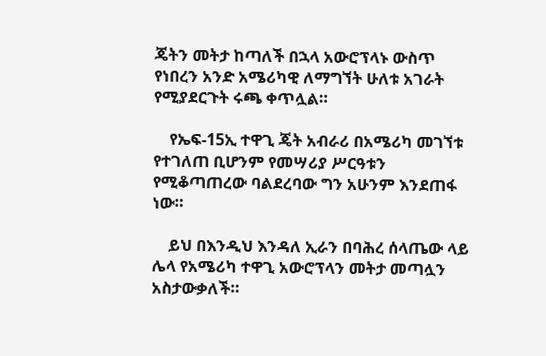ጄትን መትታ ከጣለች በኋላ አውሮፕላኑ ውስጥ የነበረን አንድ አሜሪካዊ ለማግኘት ሁለቱ አገራት የሚያደርጉት ሩጫ ቀጥሏል።

    የኤፍ-15ኢ ተዋጊ ጄት አብራሪ በአሜሪካ መገኘቱ የተገለጠ ቢሆንም የመሣሪያ ሥርዓቱን የሚቆጣጠረው ባልደረባው ግን አሁንም እንደጠፋ ነው።

    ይህ በእንዲህ እንዳለ ኢራን በባሕረ ሰላጤው ላይ ሌላ የአሜሪካ ተዋጊ አውሮፕላን መትታ መጣሏን አስታውቃለች።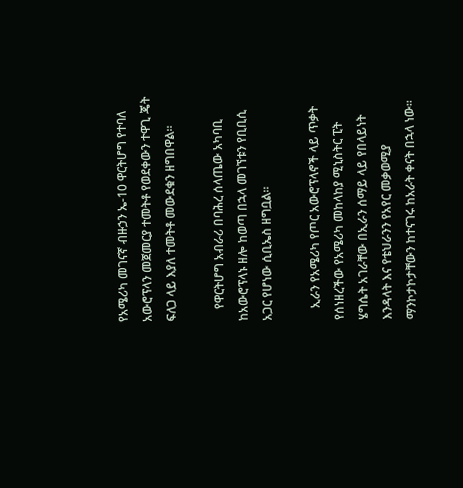የአሜሪካ መገናኛ ብዙኃን ኤ-10 ዋርትሆግ የተባለ አውሮፕላን መጀመርያ ተመትቶ የወደቀውን ተዋጊ ጄት ፍለጋ ላይ እያለ ተመትቶ መውደቁን ዘግበዋል።

    የዋርትሆግ አብራሪ በባሕረ ሰላጤው አካባቢ ከአውሮፕላኑ ዘሎ ከወጣ በኋላ መገኘቱን የቢቢሲ አጋር የሆነው ሲቢኤስ ዘግቧል።

    ኢራን የአሜሪካ የጦር አውሮፕላኖች ላይ ጥቃት የሰነዘረችው የአሜሪካ መከላከያ ሚኒስትር ፒት ሄግሴት አገራቸው በኢራን ሰማይ ላይ የበላይነት እንዳላት እና የቴህራንን የአየር መቃወሚያ ማንኮታኮታቸውን ከተናገሩ ከአራት ቀናት በኋላ ነው።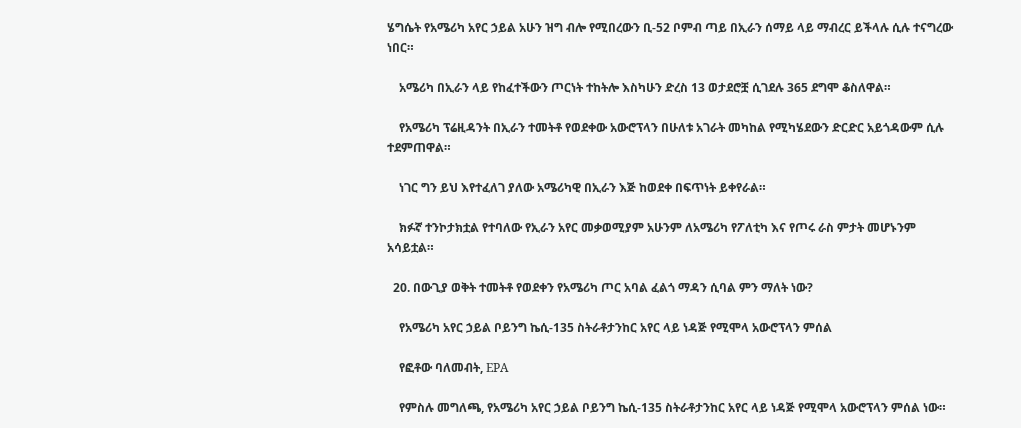ሄግሴት የአሜሪካ አየር ኃይል አሁን ዝግ ብሎ የሚበረውን ቢ-52 ቦምብ ጣይ በኢራን ሰማይ ላይ ማብረር ይችላሉ ሲሉ ተናግረው ነበር።

    አሜሪካ በኢራን ላይ የከፈተችውን ጦርነት ተከትሎ እስካሁን ድረስ 13 ወታደሮቿ ሲገደሉ 365 ደግሞ ቆስለዋል።

    የአሜሪካ ፕሬዚዳንት በኢራን ተመትቶ የወደቀው አውሮፕላን በሁለቱ አገራት መካከል የሚካሄደውን ድርድር አይጎዳውም ሲሉ ተደምጠዋል።

    ነገር ግን ይህ እየተፈለገ ያለው አሜሪካዊ በኢራን እጅ ከወደቀ በፍጥነት ይቀየራል።

    ክፉኛ ተንኮታክቷል የተባለው የኢራን አየር መቃወሚያም አሁንም ለአሜሪካ የፖለቲካ እና የጦሩ ራስ ምታት መሆኑንም አሳይቷል።

  20. በውጊያ ወቅት ተመትቶ የወደቀን የአሜሪካ ጦር አባል ፈልጎ ማዳን ሲባል ምን ማለት ነው?

    የአሜሪካ አየር ኃይል ቦይንግ ኬሲ-135 ስትራቶታንከር አየር ላይ ነዳጅ የሚሞላ አውሮፕላን ምሰል

    የፎቶው ባለመብት, EPA

    የምስሉ መግለጫ, የአሜሪካ አየር ኃይል ቦይንግ ኬሲ-135 ስትራቶታንከር አየር ላይ ነዳጅ የሚሞላ አውሮፕላን ምሰል ነው።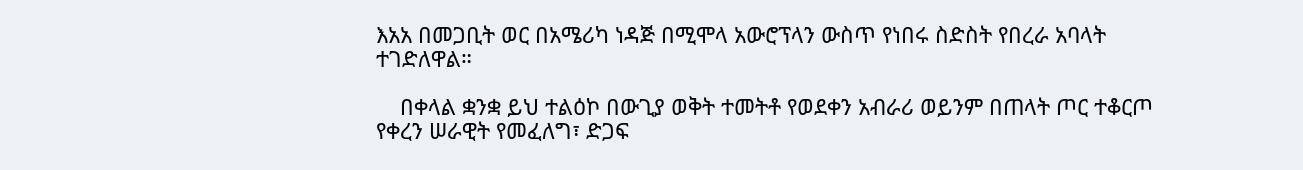እአአ በመጋቢት ወር በአሜሪካ ነዳጅ በሚሞላ አውሮፕላን ውስጥ የነበሩ ስድስት የበረራ አባላት ተገድለዋል።

    በቀላል ቋንቋ ይህ ተልዕኮ በውጊያ ወቅት ተመትቶ የወደቀን አብራሪ ወይንም በጠላት ጦር ተቆርጦ የቀረን ሠራዊት የመፈለግ፣ ድጋፍ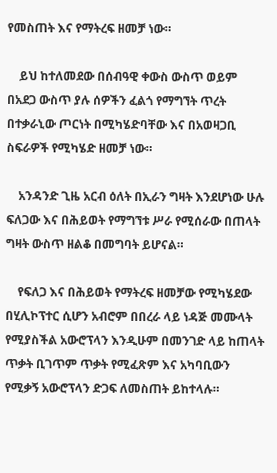የመስጠት እና የማትረፍ ዘመቻ ነው።

    ይህ ከተለመደው በሰብዓዊ ቀውስ ውስጥ ወይም በአደጋ ውስጥ ያሉ ሰዎችን ፈልጎ የማግኘት ጥረት በተቃራኒው ጦርነት በሚካሄድባቸው እና በአወዛጋቢ ስፍራዎች የሚካሄድ ዘመቻ ነው።

    አንዳንድ ጊዜ አርብ ዕለት በኢራን ግዛት እንደሆነው ሁሉ ፍለጋው እና በሕይወት የማግኘቱ ሥራ የሚሰራው በጠላት ግዛት ውስጥ ዘልቆ በመግባት ይሆናል።

    የፍለጋ እና በሕይወት የማትረፍ ዘመቻው የሚካሄደው በሂሊኮፕተር ሲሆን አብሮም በበረራ ላይ ነዳጅ መሙላት የሚያስችል አውሮፕላን እንዲሁም በመንገድ ላይ ከጠላት ጥቃት ቢገጥም ጥቃት የሚፈጽም እና አካባቢውን የሚቃኝ አውሮፕላን ድጋፍ ለመስጠት ይከተላሉ።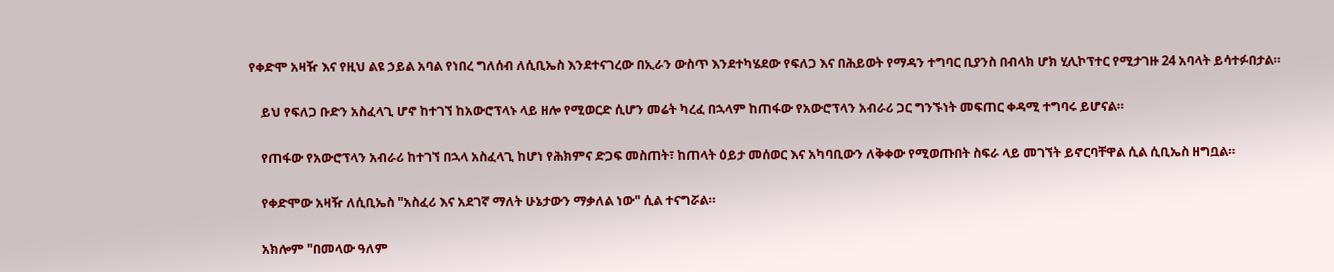የቀድሞ አዛዥ እና የዚህ ልዩ ኃይል አባል የነበረ ግለሰብ ለሲቢኤስ እንደተናገረው በኢራን ውስጥ እንደተካሄደው የፍለጋ እና በሕይወት የማዳን ተግባር ቢያንስ በብላክ ሆክ ሂሊኮፕተር የሚታገዙ 24 አባላት ይሳተፉበታል።

    ይህ የፍለጋ ቡድን አስፈላጊ ሆኖ ከተገኘ ከአውሮፕላኑ ላይ ዘሎ የሚወርድ ሲሆን መሬት ካረፈ በኋላም ከጠፋው የአውሮፕላን አብራሪ ጋር ግንኙነት መፍጠር ቀዳሚ ተግባሩ ይሆናል።

    የጠፋው የአውሮፕላን አብራሪ ከተገኘ በኋላ አስፈላጊ ከሆነ የሕክምና ድጋፍ መስጠት፣ ከጠላት ዕይታ መሰወር እና አካባቢውን ለቅቀው የሚወጡበት ስፍራ ላይ መገኘት ይኖርባቸዋል ሲል ሲቢኤስ ዘግቧል።

    የቀድሞው አዛዥ ለሲቢኤስ "አስፈሪ እና አደገኛ ማለት ሁኔታውን ማቃለል ነው" ሲል ተናግሯል።

    አክሎም "በመላው ዓለም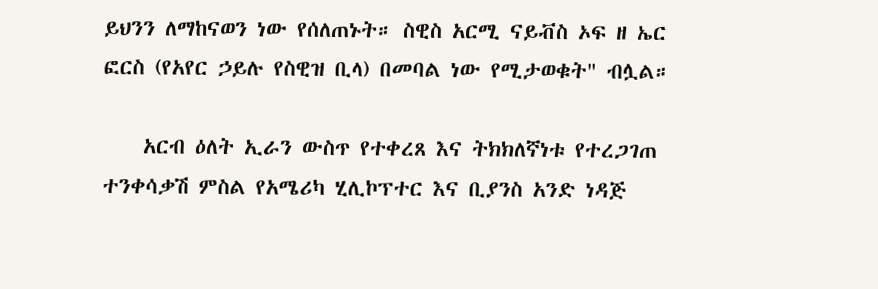ይህንን ለማከናወን ነው የሰለጠኑት። ስዊስ አርሚ ናይቭስ ኦፍ ዘ ኤር ፎርስ (የአየር ኃይሉ የስዊዝ ቢላ) በመባል ነው የሚታወቁት" ብሏል።

    አርብ ዕለት ኢራን ውስጥ የተቀረጸ እና ትክክለኛነቱ የተረጋገጠ ተንቀሳቃሽ ምስል የአሜሪካ ሂሊኮፕተር እና ቢያንስ አንድ ነዳጅ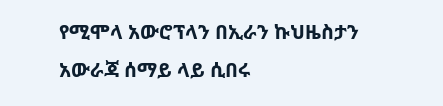የሚሞላ አውሮፕላን በኢራን ኩህዜስታን አውራጃ ሰማይ ላይ ሲበሩ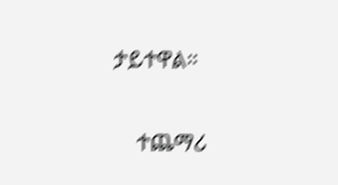ታይተዋል።

    ተጨማሪ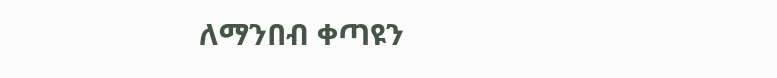ለማንበብ ቀጣዩን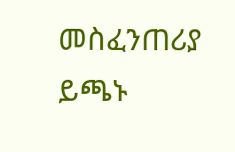መስፈንጠሪያ ይጫኑ